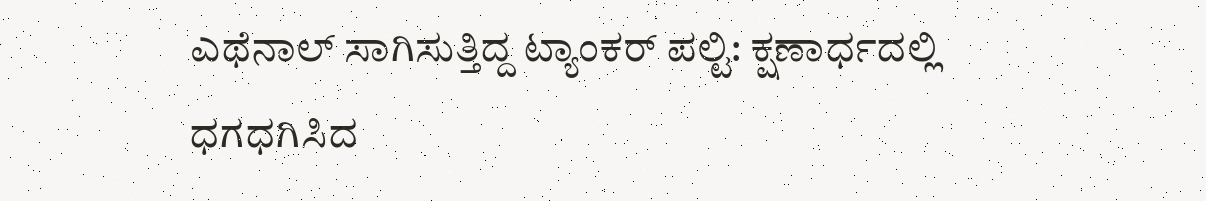ಎಥೆನಾಲ್ ಸಾಗಿಸುತ್ತಿದ್ದ ಟ್ಯಾಂಕರ್ ಪಲ್ಟಿ: ಕ್ಷಣಾರ್ಧದಲ್ಲಿ ಧಗಧಗಿಸಿದ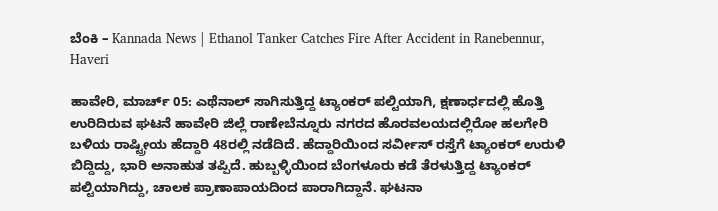ಬೆಂಕಿ – Kannada News | Ethanol Tanker Catches Fire After Accident in Ranebennur, Haveri

ಹಾವೇರಿ, ಮಾರ್ಚ್ 05: ಎಥೆನಾಲ್ ಸಾಗಿಸುತ್ತಿದ್ದ ಟ್ಯಾಂಕರ್ ಪಲ್ಟಿಯಾಗಿ, ಕ್ಷಣಾರ್ಧದಲ್ಲಿ ಹೊತ್ತಿ ಉರಿದಿರುವ ಘಟನೆ ಹಾವೇರಿ ಜಿಲ್ಲೆ ರಾಣೇಬೆನ್ನೂರು ನಗರದ ಹೊರವಲಯದಲ್ಲಿರೋ ಹಲಗೇರಿ ಬಳಿಯ ರಾಷ್ಟ್ರೀಯ ಹೆದ್ದಾರಿ 48ರಲ್ಲಿ ನಡೆದಿದೆ. ಹೆದ್ದಾರಿಯಿಂದ ಸರ್ವೀಸ್ ರಸ್ತೆಗೆ ಟ್ಯಾಂಕರ್ ಉರುಳಿ ಬಿದ್ದಿದ್ದು, ಭಾರಿ ಅನಾಹುತ ತಪ್ಪಿದೆ. ಹುಬ್ಬಳ್ಳಿಯಿಂದ ಬೆಂಗಳೂರು ಕಡೆ ತೆರಳುತ್ತಿದ್ದ ಟ್ಯಾಂಕರ್ ಪಲ್ಟಿಯಾಗಿದ್ದು, ಚಾಲಕ ಪ್ರಾಣಾಪಾಯದಿಂದ ಪಾರಾಗಿದ್ದಾನೆ. ಘಟನಾ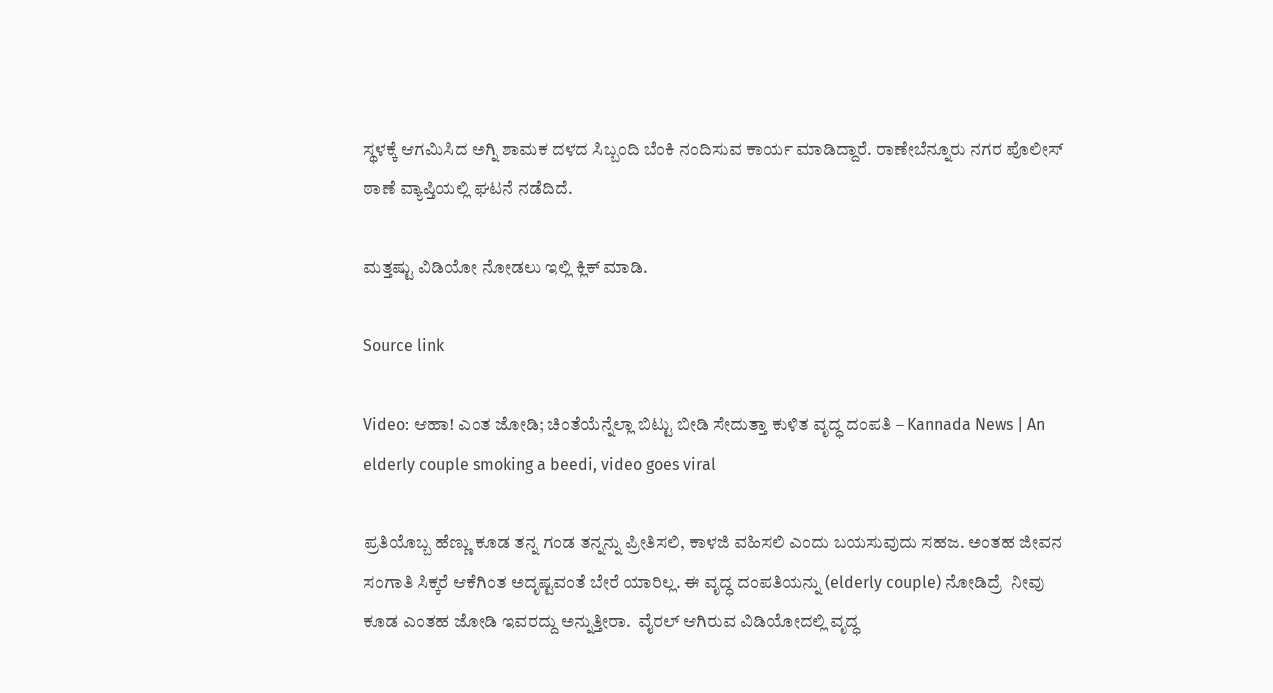ಸ್ಥಳಕ್ಕೆ ಆಗಮಿಸಿದ ಅಗ್ನಿ ಶಾಮಕ ದಳದ ಸಿಬ್ಬಂದಿ ಬೆಂಕಿ ನಂದಿಸುವ ಕಾರ್ಯ ಮಾಡಿದ್ದಾರೆ. ರಾಣೇಬೆನ್ನೂರು ನಗರ ಪೊಲೀಸ್ ಠಾಣೆ ವ್ಯಾಪ್ತಿಯಲ್ಲಿ ಘಟನೆ ನಡೆದಿದೆ.

ಮತ್ತಷ್ಟು ವಿಡಿಯೋ ನೋಡಲು ಇಲ್ಲಿ ಕ್ಲಿಕ್ ಮಾಡಿ.

Source link

Video: ಆಹಾ! ಎಂತ ಜೋಡಿ; ಚಿಂತೆಯೆನ್ನೆಲ್ಲಾ ಬಿಟ್ಟು ಬೀಡಿ ಸೇದುತ್ತಾ ಕುಳಿತ ವೃದ್ಧ ದಂಪತಿ – Kannada News | An elderly couple smoking a beedi, video goes viral

ಪ್ರತಿಯೊಬ್ಬ ಹೆಣ್ಣು ಕೂಡ ತನ್ನ ಗಂಡ ತನ್ನನ್ನು ಪ್ರೀತಿಸಲಿ, ಕಾಳಜಿ ವಹಿಸಲಿ ಎಂದು ಬಯಸುವುದು ಸಹಜ. ಅಂತಹ ಜೀವನ ಸಂಗಾತಿ ಸಿಕ್ಕರೆ ಆಕೆಗಿಂತ ಅದೃಷ್ಟವಂತೆ ಬೇರೆ ಯಾರಿಲ್ಲ. ಈ ವೃದ್ಧ ದಂಪತಿಯನ್ನು (elderly couple) ನೋಡಿದ್ರೆ  ನೀವು ಕೂಡ ಎಂತಹ ಜೋಡಿ ಇವರದ್ದು ಅನ್ನುತ್ತೀರಾ.  ವೈರಲ್ ಆಗಿರುವ ವಿಡಿಯೋದಲ್ಲಿ ವೃದ್ಧ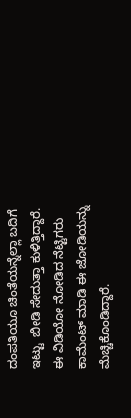ದಂಪತಿಯೂ ಚಿಂತೆಯನ್ನೆಲ್ಲಾ ಬದಿಗೆ ಇಟ್ಟು  ಬೀಡಿ ಸೇದುತ್ತಾ ಕುಳಿತ್ತಿದ್ದಾರೆ. ಈ ವಿಡಿಯೋ ನೋಡಿದ ನೆಟ್ಟಿಗರು ಕಾಮೆಂಟ್ ಮಾಡಿ ಈ ಜೋಡಿಯನ್ನು ಮೆಚ್ಚಿಕೊಂಡಿದ್ದಾರೆ.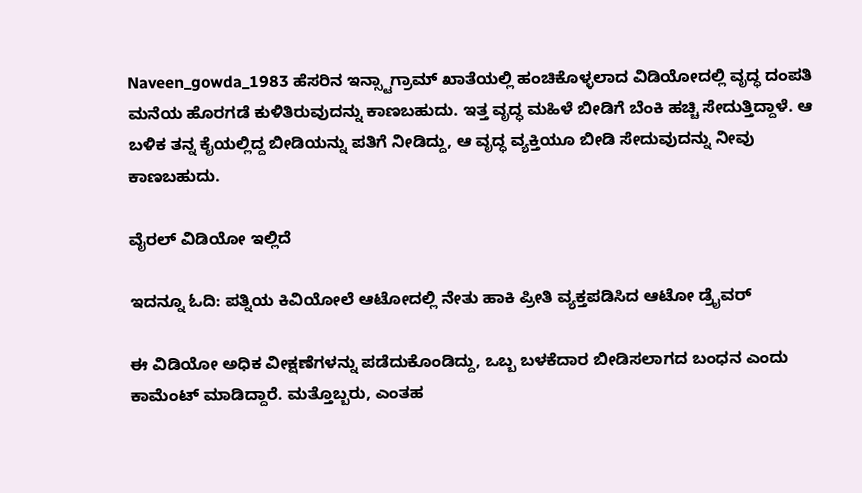Naveen_gowda_1983 ಹೆಸರಿನ ಇನ್ಸ್ಟಾಗ್ರಾಮ್ ಖಾತೆಯಲ್ಲಿ ಹಂಚಿಕೊಳ್ಳಲಾದ ವಿಡಿಯೋದಲ್ಲಿ ವೃದ್ಧ ದಂಪತಿ ಮನೆಯ ಹೊರಗಡೆ ಕುಳಿತಿರುವುದನ್ನು ಕಾಣಬಹುದು. ಇತ್ತ ವೃದ್ಧ ಮಹಿಳೆ ಬೀಡಿಗೆ ಬೆಂಕಿ ಹಚ್ಚಿ ಸೇದುತ್ತಿದ್ದಾಳೆ. ಆ ಬಳಿಕ ತನ್ನ ಕೈಯಲ್ಲಿದ್ದ ಬೀಡಿಯನ್ನು ಪತಿಗೆ ನೀಡಿದ್ದು, ಆ ವೃದ್ಧ ವ್ಯಕ್ತಿಯೂ ಬೀಡಿ ಸೇದುವುದನ್ನು ನೀವು ಕಾಣಬಹುದು.

ವೈರಲ್ ವಿಡಿಯೋ ಇಲ್ಲಿದೆ

ಇದನ್ನೂ ಓದಿ: ಪತ್ನಿಯ ಕಿವಿಯೋಲೆ ಆಟೋದಲ್ಲಿ ನೇತು ಹಾಕಿ ಪ್ರೀತಿ ವ್ಯಕ್ತಪಡಿಸಿದ ಆಟೋ ಡ್ರೈವರ್

ಈ ವಿಡಿಯೋ ಅಧಿಕ ವೀಕ್ಷಣೆಗಳನ್ನು ಪಡೆದುಕೊಂಡಿದ್ದು, ಒಬ್ಬ ಬಳಕೆದಾರ ಬೀಡಿಸಲಾಗದ ಬಂಧನ ಎಂದು ಕಾಮೆಂಟ್ ಮಾಡಿದ್ದಾರೆ. ಮತ್ತೊಬ್ಬರು, ಎಂತಹ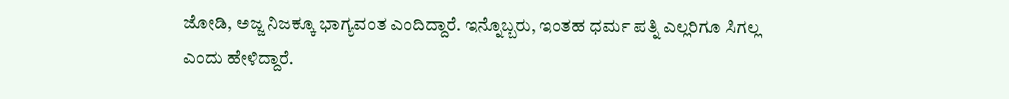ಜೋಡಿ, ಅಜ್ಜ ನಿಜಕ್ಕೂ ಭಾಗ್ಯವಂತ ಎಂದಿದ್ದಾರೆ. ಇನ್ನೊಬ್ಬರು, ಇಂತಹ ಧರ್ಮ ಪತ್ನಿ ಎಲ್ಲರಿಗೂ ಸಿಗಲ್ಲ ಎಂದು ಹೇಳಿದ್ದಾರೆ.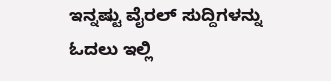ಇನ್ನಷ್ಟು ವೈರಲ್ ಸುದ್ದಿಗಳನ್ನು ಓದಲು ಇಲ್ಲಿ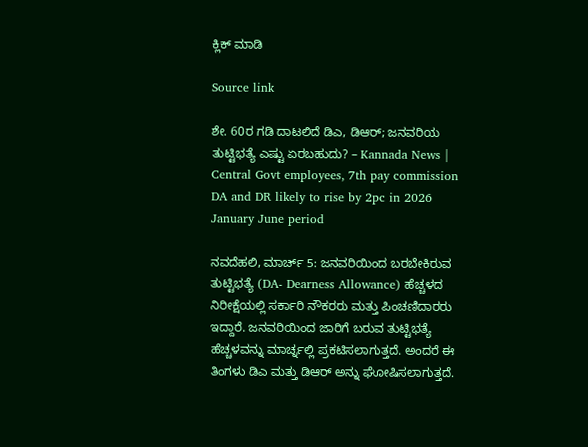ಕ್ಲಿಕ್ ಮಾಡಿ

Source link

ಶೇ. 60ರ ಗಡಿ ದಾಟಲಿದೆ ಡಿಎ, ಡಿಆರ್; ಜನವರಿಯ ತುಟ್ಟಿಭತ್ಯೆ ಎಷ್ಟು ಏರಬಹುದು? – Kannada News | Central Govt employees, 7th pay commission DA and DR likely to rise by 2pc in 2026 January June period

ನವದೆಹಲಿ, ಮಾರ್ಚ್ 5: ಜನವರಿಯಿಂದ ಬರಬೇಕಿರುವ ತುಟ್ಟಿಭತ್ಯೆ (DA- Dearness Allowance) ಹೆಚ್ಚಳದ ನಿರೀಕ್ಷೆಯಲ್ಲಿ ಸರ್ಕಾರಿ ನೌಕರರು ಮತ್ತು ಪಿಂಚಣಿದಾರರು ಇದ್ದಾರೆ. ಜನವರಿಯಿಂದ ಜಾರಿಗೆ ಬರುವ ತುಟ್ಟಿಭತ್ಯೆ ಹೆಚ್ಚಳವನ್ನು ಮಾರ್ಚ್ನಲ್ಲಿ ಪ್ರಕಟಿಸಲಾಗುತ್ತದೆ. ಅಂದರೆ ಈ ತಿಂಗಳು ಡಿಎ ಮತ್ತು ಡಿಆರ್ ಅನ್ನು ಘೋಷಿಸಲಾಗುತ್ತದೆ.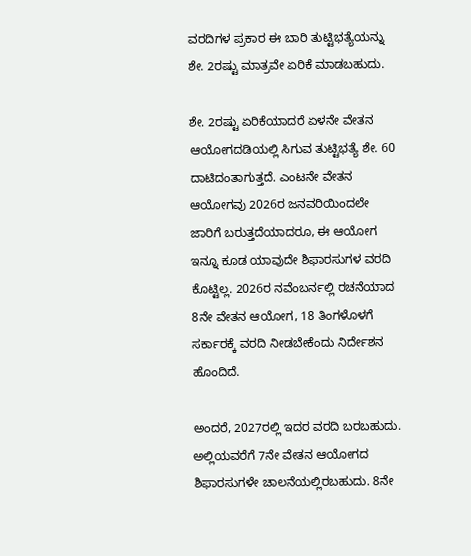ವರದಿಗಳ ಪ್ರಕಾರ ಈ ಬಾರಿ ತುಟ್ಟಿಭತ್ಯೆಯನ್ನು ಶೇ. 2ರಷ್ಟು ಮಾತ್ರವೇ ಏರಿಕೆ ಮಾಡಬಹುದು.

ಶೇ. 2ರಷ್ಟು ಏರಿಕೆಯಾದರೆ ಏಳನೇ ವೇತನ ಆಯೋಗದಡಿಯಲ್ಲಿ ಸಿಗುವ ತುಟ್ಟಿಭತ್ಯೆ ಶೇ. 60 ದಾಟಿದಂತಾಗುತ್ತದೆ. ಎಂಟನೇ ವೇತನ ಆಯೋಗವು 2026ರ ಜನವರಿಯಿಂದಲೇ ಜಾರಿಗೆ ಬರುತ್ತದೆಯಾದರೂ, ಈ ಆಯೋಗ ಇನ್ನೂ ಕೂಡ ಯಾವುದೇ ಶಿಫಾರಸುಗಳ ವರದಿ ಕೊಟ್ಟಿಲ್ಲ. 2026ರ ನವೆಂಬರ್ನಲ್ಲಿ ರಚನೆಯಾದ 8ನೇ ವೇತನ ಆಯೋಗ, 18 ತಿಂಗಳೊಳಗೆ ಸರ್ಕಾರಕ್ಕೆ ವರದಿ ನೀಡಬೇಕೆಂದು ನಿರ್ದೇಶನ ಹೊಂದಿದೆ.

ಅಂದರೆ, 2027ರಲ್ಲಿ ಇದರ ವರದಿ ಬರಬಹುದು. ಅಲ್ಲಿಯವರೆಗೆ 7ನೇ ವೇತನ ಆಯೋಗದ ಶಿಫಾರಸುಗಳೇ ಚಾಲನೆಯಲ್ಲಿರಬಹುದು. 8ನೇ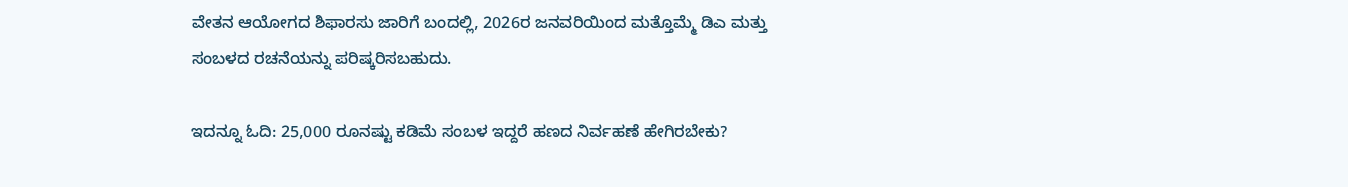ವೇತನ ಆಯೋಗದ ಶಿಫಾರಸು ಜಾರಿಗೆ ಬಂದಲ್ಲಿ, 2026ರ ಜನವರಿಯಿಂದ ಮತ್ತೊಮ್ಮೆ ಡಿಎ ಮತ್ತು ಸಂಬಳದ ರಚನೆಯನ್ನು ಪರಿಷ್ಕರಿಸಬಹುದು.

ಇದನ್ನೂ ಓದಿ: 25,000 ರೂನಷ್ಟು ಕಡಿಮೆ ಸಂಬಳ ಇದ್ದರೆ ಹಣದ ನಿರ್ವಹಣೆ ಹೇಗಿರಬೇಕು?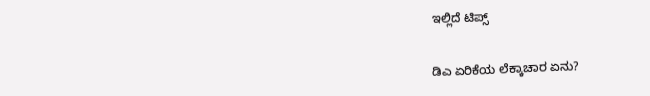ಇಲ್ಲಿದೆ ಟಿಪ್ಸ್

ಡಿಎ ಏರಿಕೆಯ ಲೆಕ್ಕಾಚಾರ ಏನು?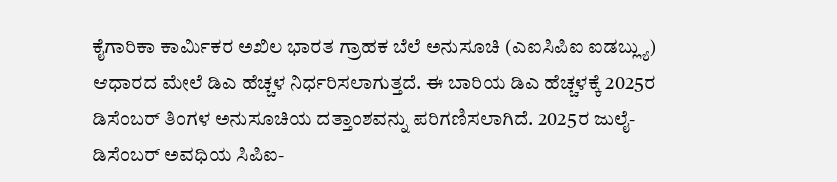ಕೈಗಾರಿಕಾ ಕಾರ್ಮಿಕರ ಅಖಿಲ ಭಾರತ ಗ್ರಾಹಕ ಬೆಲೆ ಅನುಸೂಚಿ (ಎಐಸಿಪಿಐ ಐಡಬ್ಲ್ಯು) ಆಧಾರದ ಮೇಲೆ ಡಿಎ ಹೆಚ್ಚಳ ನಿರ್ಧರಿಸಲಾಗುತ್ತದೆ. ಈ ಬಾರಿಯ ಡಿಎ ಹೆಚ್ಚಳಕ್ಕೆ 2025ರ ಡಿಸೆಂಬರ್ ತಿಂಗಳ ಅನುಸೂಚಿಯ ದತ್ತಾಂಶವನ್ನು ಪರಿಗಣಿಸಲಾಗಿದೆ. 2025ರ ಜುಲೈ-ಡಿಸೆಂಬರ್ ಅವಧಿಯ ಸಿಪಿಐ-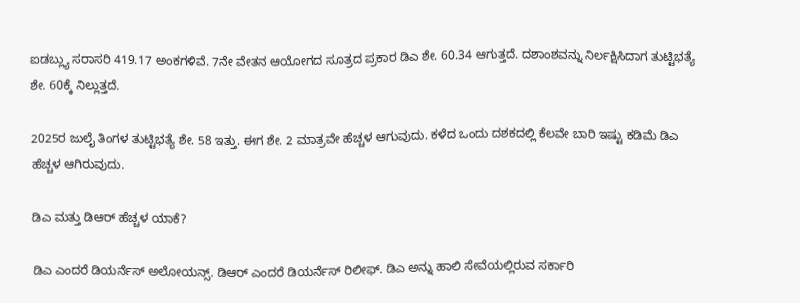ಐಡಬ್ಲ್ಯು ಸರಾಸರಿ 419.17 ಅಂಕಗಳಿವೆ. 7ನೇ ವೇತನ ಆಯೋಗದ ಸೂತ್ರದ ಪ್ರಕಾರ ಡಿಎ ಶೇ. 60.34 ಆಗುತ್ತದೆ. ದಶಾಂಶವನ್ನು ನಿರ್ಲಕ್ಷಿಸಿದಾಗ ತುಟ್ಟಿಭತ್ಯೆ ಶೇ. 60ಕ್ಕೆ ನಿಲ್ಲುತ್ತದೆ.

2025ರ ಜುಲೈ ತಿಂಗಳ ತುಟ್ಟಿಭತ್ಯೆ ಶೇ. 58 ಇತ್ತು. ಈಗ ಶೇ. 2 ಮಾತ್ರವೇ ಹೆಚ್ಚಳ ಆಗುವುದು. ಕಳೆದ ಒಂದು ದಶಕದಲ್ಲಿ ಕೆಲವೇ ಬಾರಿ ಇಷ್ಟು ಕಡಿಮೆ ಡಿಎ ಹೆಚ್ಚಳ ಆಗಿರುವುದು.

ಡಿಎ ಮತ್ತು ಡಿಆರ್ ಹೆಚ್ಚಳ ಯಾಕೆ?

ಡಿಎ ಎಂದರೆ ಡಿಯರ್ನೆಸ್ ಅಲೋಯನ್ಸ್. ಡಿಆರ್ ಎಂದರೆ ಡಿಯರ್ನೆಸ್ ರಿಲೀಫ್. ಡಿಎ ಅನ್ನು ಹಾಲಿ ಸೇವೆಯಲ್ಲಿರುವ ಸರ್ಕಾರಿ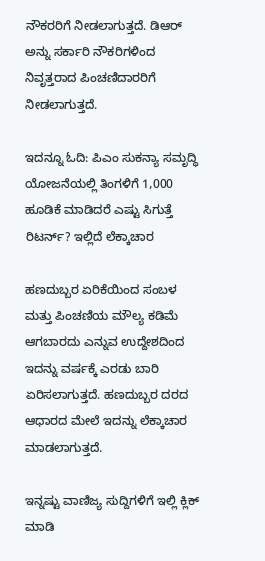ನೌಕರರಿಗೆ ನೀಡಲಾಗುತ್ತದೆ. ಡಿಆರ್ ಅನ್ನು ಸರ್ಕಾರಿ ನೌಕರಿಗಳಿಂದ ನಿವೃತ್ತರಾದ ಪಿಂಚಣಿದಾರರಿಗೆ ನೀಡಲಾಗುತ್ತದೆ.

ಇದನ್ನೂ ಓದಿ: ಪಿಎಂ ಸುಕನ್ಯಾ ಸಮೃದ್ಧಿ ಯೋಜನೆಯಲ್ಲಿ ತಿಂಗಳಿಗೆ 1,000 ಹೂಡಿಕೆ ಮಾಡಿದರೆ ಎಷ್ಟು ಸಿಗುತ್ತೆ ರಿಟರ್ನ್? ಇಲ್ಲಿದೆ ಲೆಕ್ಕಾಚಾರ

ಹಣದುಬ್ಬರ ಏರಿಕೆಯಿಂದ ಸಂಬಳ ಮತ್ತು ಪಿಂಚಣಿಯ ಮೌಲ್ಯ ಕಡಿಮೆ ಆಗಬಾರದು ಎನ್ನುವ ಉದ್ದೇಶದಿಂದ ಇದನ್ನು ವರ್ಷಕ್ಕೆ ಎರಡು ಬಾರಿ ಏರಿಸಲಾಗುತ್ತದೆ. ಹಣದುಬ್ಬರ ದರದ ಆಧಾರದ ಮೇಲೆ ಇದನ್ನು ಲೆಕ್ಕಾಚಾರ ಮಾಡಲಾಗುತ್ತದೆ.

ಇನ್ನಷ್ಟು ವಾಣಿಜ್ಯ ಸುದ್ದಿಗಳಿಗೆ ಇಲ್ಲಿ ಕ್ಲಿಕ್ ಮಾಡಿ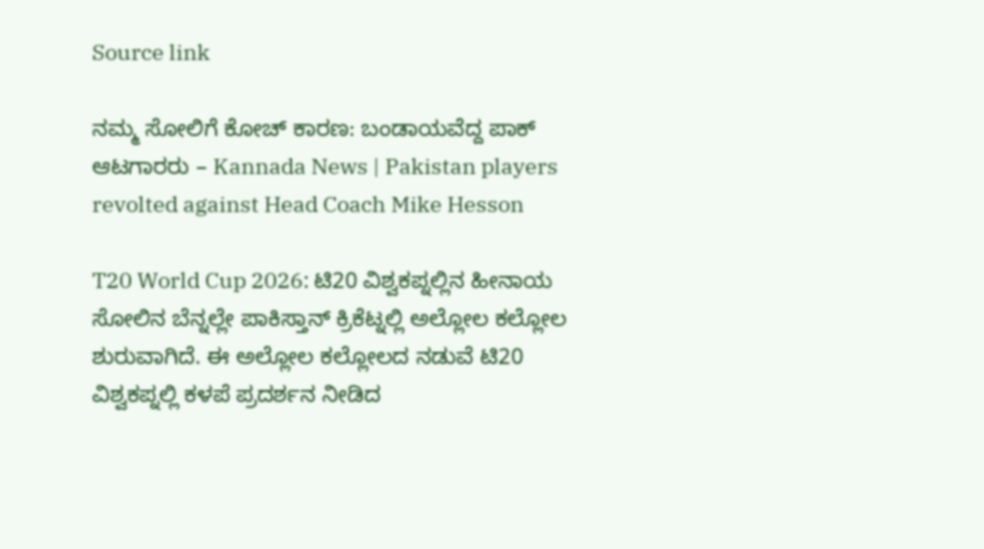Source link

ನಮ್ಮ ಸೋಲಿಗೆ ಕೋಚ್ ಕಾರಣ: ಬಂಡಾಯವೆದ್ದ ಪಾಕ್ ಆಟಗಾರರು – Kannada News | Pakistan players revolted against Head Coach Mike Hesson

T20 World Cup 2026: ಟಿ20 ವಿಶ್ವಕಪ್ನಲ್ಲಿನ ಹೀನಾಯ ಸೋಲಿನ ಬೆನ್ನಲ್ಲೇ ಪಾಕಿಸ್ತಾನ್ ಕ್ರಿಕೆಟ್ನಲ್ಲಿ ಅಲ್ಲೋಲ ಕಲ್ಲೋಲ ಶುರುವಾಗಿದೆ. ಈ ಅಲ್ಲೋಲ ಕಲ್ಲೋಲದ ನಡುವೆ ಟಿ20 ವಿಶ್ವಕಪ್ನಲ್ಲಿ ಕಳಪೆ ಪ್ರದರ್ಶನ ನೀಡಿದ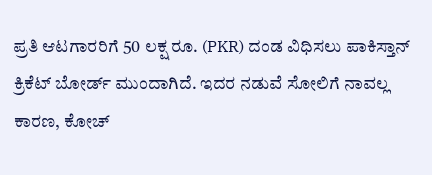ಪ್ರತಿ ಆಟಗಾರರಿಗೆ 50 ಲಕ್ಷ ರೂ. (PKR) ದಂಡ ವಿಧಿಸಲು ಪಾಕಿಸ್ತಾನ್ ಕ್ರಿಕೆಟ್ ಬೋರ್ಡ್ ಮುಂದಾಗಿದೆ. ಇದರ ನಡುವೆ ಸೋಲಿಗೆ ನಾವಲ್ಲ ಕಾರಣ, ಕೋಚ್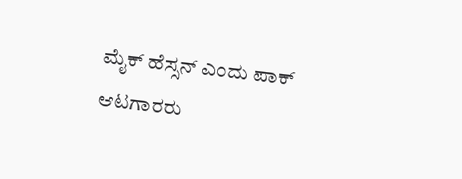ಮೈಕ್ ಹೆಸ್ಸನ್ ಎಂದು ಪಾಕ್ ಆಟಗಾರರು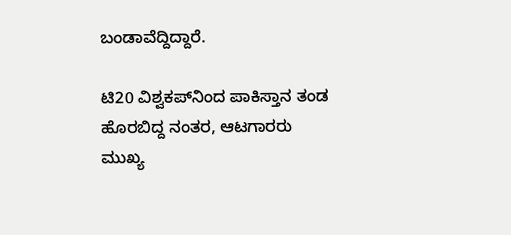ಬಂಡಾವೆದ್ದಿದ್ದಾರೆ.

ಟಿ20 ವಿಶ್ವಕಪ್‌ನಿಂದ ಪಾಕಿಸ್ತಾನ ತಂಡ ಹೊರಬಿದ್ದ ನಂತರ, ಆಟಗಾರರು ಮುಖ್ಯ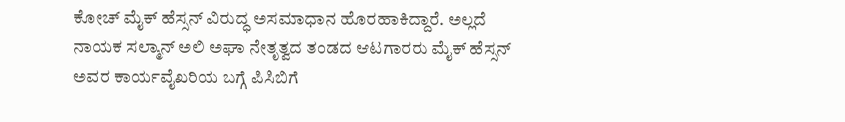ಕೋಚ್ ಮೈಕ್ ಹೆಸ್ಸನ್ ವಿರುದ್ಧ ಅಸಮಾಧಾನ ಹೊರಹಾಕಿದ್ದಾರೆ. ಅಲ್ಲದೆ ನಾಯಕ ಸಲ್ಮಾನ್ ಅಲಿ ಅಘಾ ನೇತೃತ್ವದ ತಂಡದ ಆಟಗಾರರು ಮೈಕ್ ಹೆಸ್ಸನ್ ಅವರ ಕಾರ್ಯವೈಖರಿಯ ಬಗ್ಗೆ ಪಿಸಿಬಿಗೆ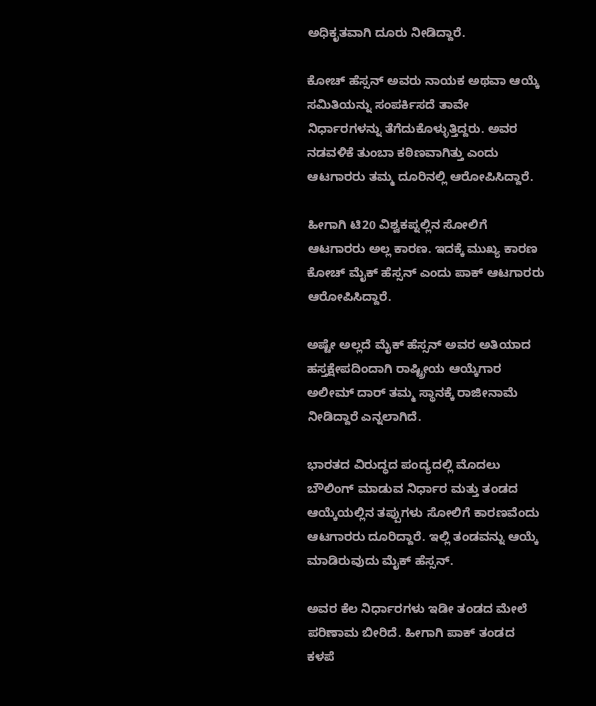ಅಧಿಕೃತವಾಗಿ ದೂರು ನೀಡಿದ್ದಾರೆ.

ಕೋಚ್ ಹೆಸ್ಸನ್ ಅವರು ನಾಯಕ ಅಥವಾ ಆಯ್ಕೆ ಸಮಿತಿಯನ್ನು ಸಂಪರ್ಕಿಸದೆ ತಾವೇ ನಿರ್ಧಾರಗಳನ್ನು ತೆಗೆದುಕೊಳ್ಳುತ್ತಿದ್ದರು. ಅವರ ನಡವಳಿಕೆ ತುಂಬಾ ಕಠಿಣವಾಗಿತ್ತು ಎಂದು ಆಟಗಾರರು ತಮ್ಮ ದೂರಿನಲ್ಲಿ ಆರೋಪಿಸಿದ್ದಾರೆ.

ಹೀಗಾಗಿ ಟಿ20 ವಿಶ್ವಕಪ್ನಲ್ಲಿನ ಸೋಲಿಗೆ ಆಟಗಾರರು ಅಲ್ಲ ಕಾರಣ. ಇದಕ್ಕೆ ಮುಖ್ಯ ಕಾರಣ ಕೋಚ್ ಮೈಕ್ ಹೆಸ್ಸನ್ ಎಂದು ಪಾಕ್ ಆಟಗಾರರು ಆರೋಪಿಸಿದ್ದಾರೆ.

ಅಷ್ಟೇ ಅಲ್ಲದೆ ಮೈಕ್ ಹೆಸ್ಸನ್ ಅವರ ಅತಿಯಾದ ಹಸ್ತಕ್ಷೇಪದಿಂದಾಗಿ ರಾಷ್ಟ್ರೀಯ ಆಯ್ಕೆಗಾರ ಅಲೀಮ್ ದಾರ್ ತಮ್ಮ ಸ್ಥಾನಕ್ಕೆ ರಾಜೀನಾಮೆ ನೀಡಿದ್ದಾರೆ ಎನ್ನಲಾಗಿದೆ.

ಭಾರತದ ವಿರುದ್ಧದ ಪಂದ್ಯದಲ್ಲಿ ಮೊದಲು ಬೌಲಿಂಗ್ ಮಾಡುವ ನಿರ್ಧಾರ ಮತ್ತು ತಂಡದ ಆಯ್ಕೆಯಲ್ಲಿನ ತಪ್ಪುಗಳು ಸೋಲಿಗೆ ಕಾರಣವೆಂದು ಆಟಗಾರರು ದೂರಿದ್ದಾರೆ. ಇಲ್ಲಿ ತಂಡವನ್ನು ಆಯ್ಕೆ ಮಾಡಿರುವುದು ಮೈಕ್ ಹೆಸ್ಸನ್.

ಅವರ ಕೆಲ ನಿರ್ಧಾರಗಳು ಇಡೀ ತಂಡದ ಮೇಲೆ ಪರಿಣಾಮ ಬೀರಿದೆ. ಹೀಗಾಗಿ ಪಾಕ್ ತಂಡದ ಕಳಪೆ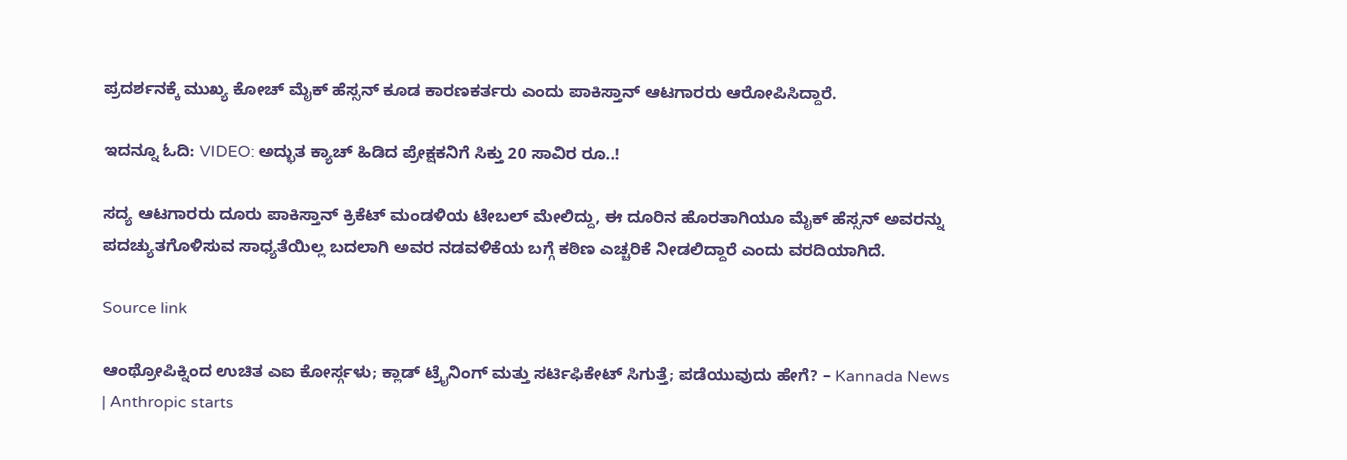ಪ್ರದರ್ಶನಕ್ಕೆ ಮುಖ್ಯ ಕೋಚ್ ಮೈಕ್ ಹೆಸ್ಸನ್ ಕೂಡ ಕಾರಣಕರ್ತರು ಎಂದು ಪಾಕಿಸ್ತಾನ್ ಆಟಗಾರರು ಆರೋಪಿಸಿದ್ದಾರೆ.

ಇದನ್ನೂ ಓದಿ: VIDEO: ಅದ್ಭುತ ಕ್ಯಾಚ್ ಹಿಡಿದ ಪ್ರೇಕ್ಷಕನಿಗೆ ಸಿಕ್ತು 20 ಸಾವಿರ ರೂ..!

ಸದ್ಯ ಆಟಗಾರರು ದೂರು ಪಾಕಿಸ್ತಾನ್ ಕ್ರಿಕೆಟ್ ಮಂಡಳಿಯ ಟೇಬಲ್ ಮೇಲಿದ್ದು, ಈ ದೂರಿನ ಹೊರತಾಗಿಯೂ ಮೈಕ್ ಹೆಸ್ಸನ್ ಅವರನ್ನು ಪದಚ್ಯುತಗೊಳಿಸುವ ಸಾಧ್ಯತೆಯಿಲ್ಲ ಬದಲಾಗಿ ಅವರ ನಡವಳಿಕೆಯ ಬಗ್ಗೆ ಕಠಿಣ ಎಚ್ಚರಿಕೆ ನೀಡಲಿದ್ದಾರೆ ಎಂದು ವರದಿಯಾಗಿದೆ.

Source link

ಆಂಥ್ರೋಪಿಕ್ನಿಂದ ಉಚಿತ ಎಐ ಕೋರ್ಸ್ಗಳು; ಕ್ಲಾಡ್ ಟ್ರೈನಿಂಗ್ ಮತ್ತು ಸರ್ಟಿಫಿಕೇಟ್ ಸಿಗುತ್ತೆ; ಪಡೆಯುವುದು ಹೇಗೆ? – Kannada News | Anthropic starts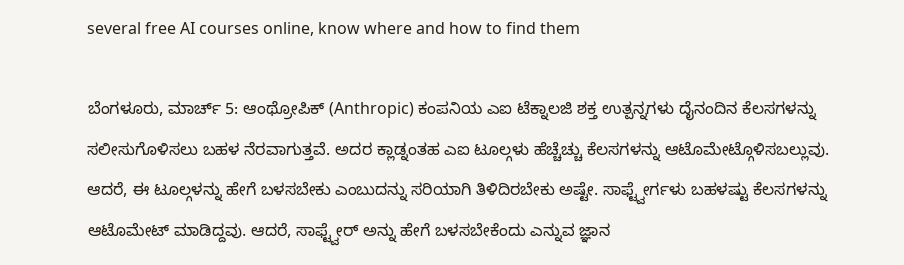several free AI courses online, know where and how to find them

ಬೆಂಗಳೂರು, ಮಾರ್ಚ್ 5: ಆಂಥ್ರೋಪಿಕ್ (Anthropic) ಕಂಪನಿಯ ಎಐ ಟೆಕ್ನಾಲಜಿ ಶಕ್ತ ಉತ್ಪನ್ನಗಳು ದೈನಂದಿನ ಕೆಲಸಗಳನ್ನು ಸಲೀಸುಗೊಳಿಸಲು ಬಹಳ ನೆರವಾಗುತ್ತವೆ. ಅದರ ಕ್ಲಾಡ್ನಂತಹ ಎಐ ಟೂಲ್ಗಳು ಹೆಚ್ಚೆಚ್ಚು ಕೆಲಸಗಳನ್ನು ಆಟೊಮೇಟ್ಗೊಳಿಸಬಲ್ಲುವು. ಆದರೆ, ಈ ಟೂಲ್ಗಳನ್ನು ಹೇಗೆ ಬಳಸಬೇಕು ಎಂಬುದನ್ನು ಸರಿಯಾಗಿ ತಿಳಿದಿರಬೇಕು ಅಷ್ಟೇ. ಸಾಫ್ಟ್ವೇರ್ಗಳು ಬಹಳಷ್ಟು ಕೆಲಸಗಳನ್ನು ಆಟೊಮೇಟ್ ಮಾಡಿದ್ದವು. ಆದರೆ, ಸಾಫ್ಟ್ವೇರ್ ಅನ್ನು ಹೇಗೆ ಬಳಸಬೇಕೆಂದು ಎನ್ನುವ ಜ್ಞಾನ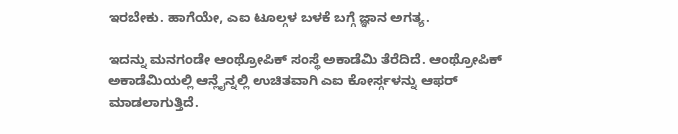ಇರಬೇಕು. ಹಾಗೆಯೇ, ಎಐ ಟೂಲ್ಗಳ ಬಳಕೆ ಬಗ್ಗೆ ಜ್ಞಾನ ಅಗತ್ಯ.

ಇದನ್ನು ಮನಗಂಡೇ ಆಂಥ್ರೋಪಿಕ್ ಸಂಸ್ಥೆ ಅಕಾಡೆಮಿ ತೆರೆದಿದೆ. ಆಂಥ್ರೋಪಿಕ್ ಅಕಾಡೆಮಿಯಲ್ಲಿ ಆನ್ಲೈನ್ನಲ್ಲಿ ಉಚಿತವಾಗಿ ಎಐ ಕೋರ್ಸ್ಗಳನ್ನು ಆಫರ್ ಮಾಡಲಾಗುತ್ತಿದೆ.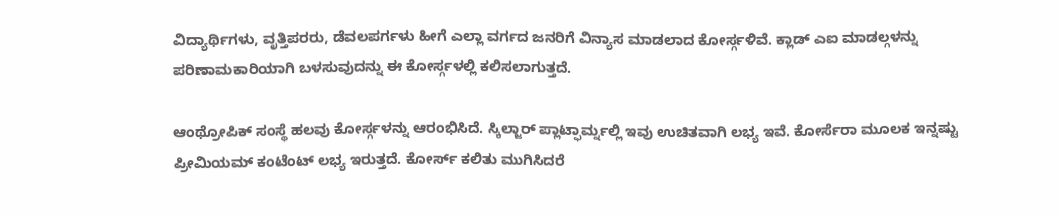ವಿದ್ಯಾರ್ಥಿಗಳು, ವೃತ್ತಿಪರರು, ಡೆವಲಪರ್ಗಳು ಹೀಗೆ ಎಲ್ಲಾ ವರ್ಗದ ಜನರಿಗೆ ವಿನ್ಯಾಸ ಮಾಡಲಾದ ಕೋರ್ಸ್ಗಳಿವೆ. ಕ್ಲಾಡ್ ಎಐ ಮಾಡಲ್ಗಳನ್ನು ಪರಿಣಾಮಕಾರಿಯಾಗಿ ಬಳಸುವುದನ್ನು ಈ ಕೋರ್ಸ್ಗಳಲ್ಲಿ ಕಲಿಸಲಾಗುತ್ತದೆ.

ಆಂಥ್ರೋಪಿಕ್ ಸಂಸ್ಥೆ ಹಲವು ಕೋರ್ಸ್ಗಳನ್ನು ಆರಂಭಿಸಿದೆ. ಸ್ಕಿಲ್ಜಾರ್ ಪ್ಲಾಟ್ಫಾರ್ಮ್ನಲ್ಲಿ ಇವು ಉಚಿತವಾಗಿ ಲಭ್ಯ ಇವೆ. ಕೋರ್ಸೆರಾ ಮೂಲಕ ಇನ್ನಷ್ಟು ಪ್ರೀಮಿಯಮ್ ಕಂಟೆಂಟ್ ಲಭ್ಯ ಇರುತ್ತದೆ. ಕೋರ್ಸ್ ಕಲಿತು ಮುಗಿಸಿದರೆ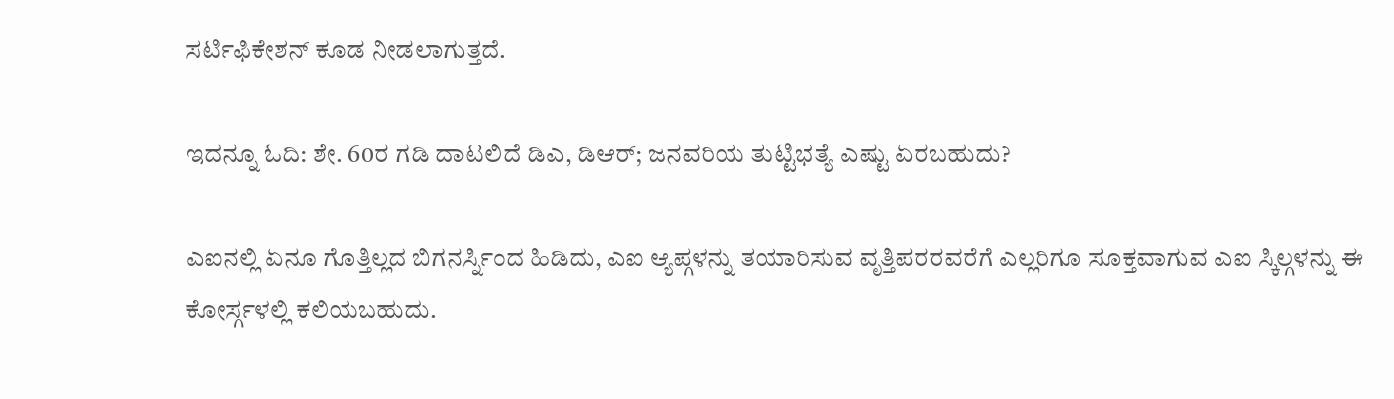ಸರ್ಟಿಫಿಕೇಶನ್ ಕೂಡ ನೀಡಲಾಗುತ್ತದೆ.

ಇದನ್ನೂ ಓದಿ: ಶೇ. 60ರ ಗಡಿ ದಾಟಲಿದೆ ಡಿಎ, ಡಿಆರ್; ಜನವರಿಯ ತುಟ್ಟಿಭತ್ಯೆ ಎಷ್ಟು ಏರಬಹುದು?

ಎಐನಲ್ಲಿ ಏನೂ ಗೊತ್ತಿಲ್ಲದ ಬಿಗನರ್ಸ್ನಿಂದ ಹಿಡಿದು, ಎಐ ಆ್ಯಪ್ಗಳನ್ನು ತಯಾರಿಸುವ ವೃತ್ತಿಪರರವರೆಗೆ ಎಲ್ಲರಿಗೂ ಸೂಕ್ತವಾಗುವ ಎಐ ಸ್ಕಿಲ್ಗಳನ್ನು ಈ ಕೋರ್ಸ್ಗಳಲ್ಲಿ ಕಲಿಯಬಹುದು.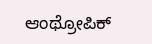ಆಂಥ್ರೋಪಿಕ್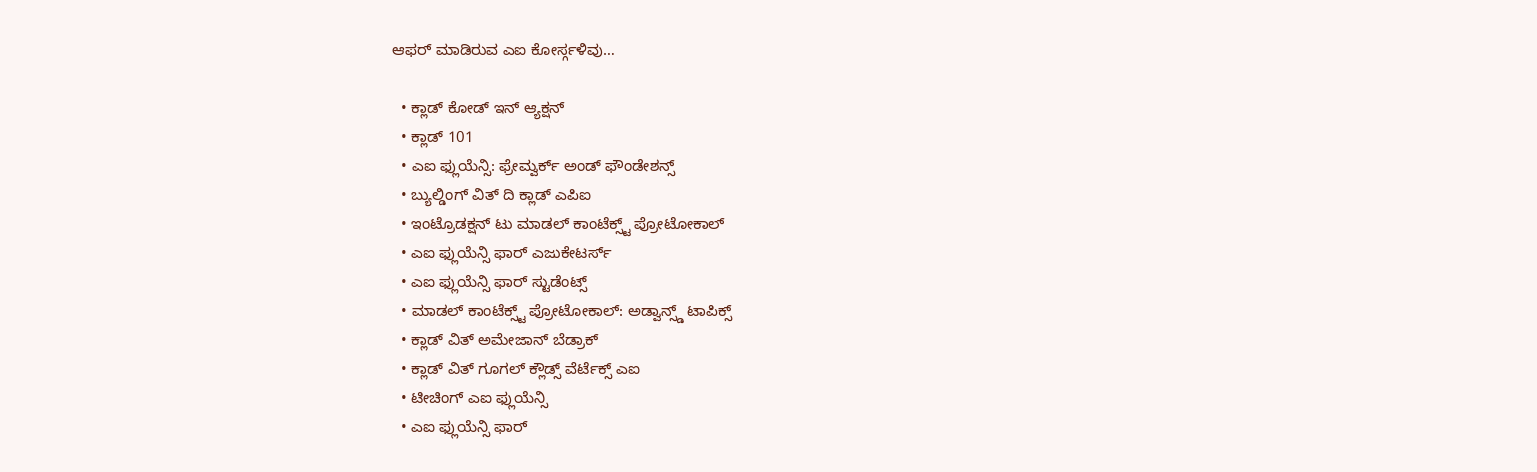ಆಫರ್ ಮಾಡಿರುವ ಎಐ ಕೋರ್ಸ್ಗಳಿವು…

  • ಕ್ಲಾಡ್ ಕೋಡ್ ಇನ್ ಆ್ಯಕ್ಷನ್
  • ಕ್ಲಾಡ್ 101
  • ಎಐ ಫ್ಲುಯೆನ್ಸಿ: ಫ್ರೇಮ್ವರ್ಕ್ ಅಂಡ್ ಫೌಂಡೇಶನ್ಸ್
  • ಬ್ಯುಲ್ಡಿಂಗ್ ವಿತ್ ದಿ ಕ್ಲಾಡ್ ಎಪಿಐ
  • ಇಂಟ್ರೊಡಕ್ಷನ್ ಟು ಮಾಡಲ್ ಕಾಂಟೆಕ್ಸ್ಟ್ ಪ್ರೋಟೋಕಾಲ್
  • ಎಐ ಫ್ಲುಯೆನ್ಸಿ ಫಾರ್ ಎಜುಕೇಟರ್ಸ್
  • ಎಐ ಫ್ಲುಯೆನ್ಸಿ ಫಾರ್ ಸ್ಟುಡೆಂಟ್ಸ್
  • ಮಾಡಲ್ ಕಾಂಟೆಕ್ಸ್ಟ್ ಪ್ರೋಟೋಕಾಲ್: ಅಡ್ವಾನ್ಸ್ಡ್ ಟಾಪಿಕ್ಸ್
  • ಕ್ಲಾಡ್ ವಿತ್ ಅಮೇಜಾನ್ ಬೆಡ್ರಾಕ್
  • ಕ್ಲಾಡ್ ವಿತ್ ಗೂಗಲ್ ಕ್ಲೌಡ್ಸ್ ವೆರ್ಟೆಕ್ಸ್ ಎಐ
  • ಟೀಚಿಂಗ್ ಎಐ ಫ್ಲುಯೆನ್ಸಿ
  • ಎಐ ಫ್ಲುಯೆನ್ಸಿ ಫಾರ್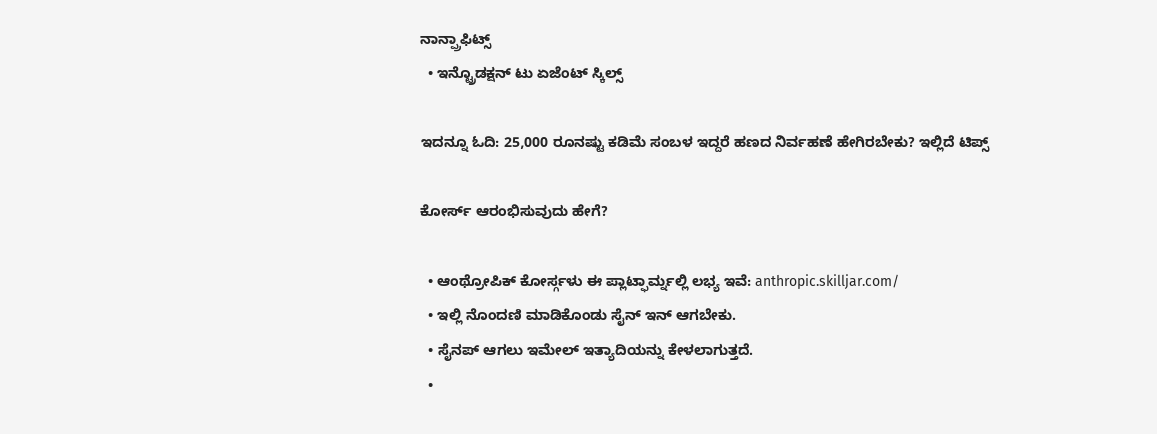ನಾನ್ಪ್ರಾಫಿಟ್ಸ್
  • ಇನ್ಟ್ರೊಡಕ್ಷನ್ ಟು ಏಜೆಂಟ್ ಸ್ಕಿಲ್ಸ್

ಇದನ್ನೂ ಓದಿ: 25,000 ರೂನಷ್ಟು ಕಡಿಮೆ ಸಂಬಳ ಇದ್ದರೆ ಹಣದ ನಿರ್ವಹಣೆ ಹೇಗಿರಬೇಕು? ಇಲ್ಲಿದೆ ಟಿಪ್ಸ್

ಕೋರ್ಸ್ ಆರಂಭಿಸುವುದು ಹೇಗೆ?

  • ಆಂಥ್ರೋಪಿಕ್ ಕೋರ್ಸ್ಗಳು ಈ ಪ್ಲಾಟ್ಫಾರ್ಮ್ನಲ್ಲಿ ಲಭ್ಯ ಇವೆ: anthropic.skilljar.com/
  • ಇಲ್ಲಿ ನೊಂದಣಿ ಮಾಡಿಕೊಂಡು ಸೈನ್ ಇನ್ ಆಗಬೇಕು.
  • ಸೈನಪ್ ಆಗಲು ಇಮೇಲ್ ಇತ್ಯಾದಿಯನ್ನು ಕೇಳಲಾಗುತ್ತದೆ.
  •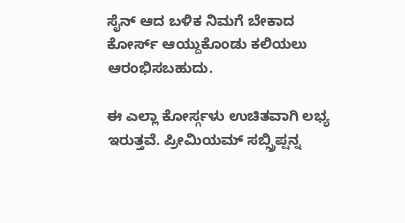ಸೈನ್ ಆದ ಬಳಿಕ ನಿಮಗೆ ಬೇಕಾದ ಕೋರ್ಸ್ ಆಯ್ದುಕೊಂಡು ಕಲಿಯಲು ಆರಂಭಿಸಬಹುದು.

ಈ ಎಲ್ಲಾ ಕೋರ್ಸ್ಗಳು ಉಚಿತವಾಗಿ ಲಭ್ಯ ಇರುತ್ತವೆ. ಪ್ರೀಮಿಯಮ್ ಸಬ್ಸ್ರಿಪ್ಷನ್ನ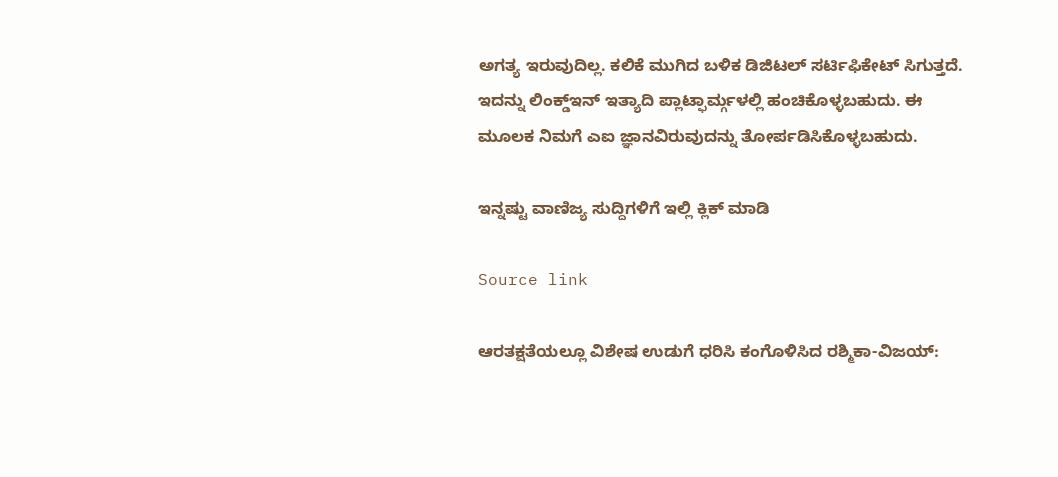ಅಗತ್ಯ ಇರುವುದಿಲ್ಲ. ಕಲಿಕೆ ಮುಗಿದ ಬಳಿಕ ಡಿಜಿಟಲ್ ಸರ್ಟಿಫಿಕೇಟ್ ಸಿಗುತ್ತದೆ. ಇದನ್ನು ಲಿಂಕ್ಡ್ಇನ್ ಇತ್ಯಾದಿ ಪ್ಲಾಟ್ಫಾರ್ಮ್ಗಳಲ್ಲಿ ಹಂಚಿಕೊಳ್ಳಬಹುದು. ಈ ಮೂಲಕ ನಿಮಗೆ ಎಐ ಜ್ಞಾನವಿರುವುದನ್ನು ತೋರ್ಪಡಿಸಿಕೊಳ್ಳಬಹುದು.

ಇನ್ನಷ್ಟು ವಾಣಿಜ್ಯ ಸುದ್ದಿಗಳಿಗೆ ಇಲ್ಲಿ ಕ್ಲಿಕ್ ಮಾಡಿ

Source link

ಆರತಕ್ಷತೆಯಲ್ಲೂ ವಿಶೇಷ ಉಡುಗೆ ಧರಿಸಿ ಕಂಗೊಳಿಸಿದ ರಶ್ಮಿಕಾ-ವಿಜಯ್: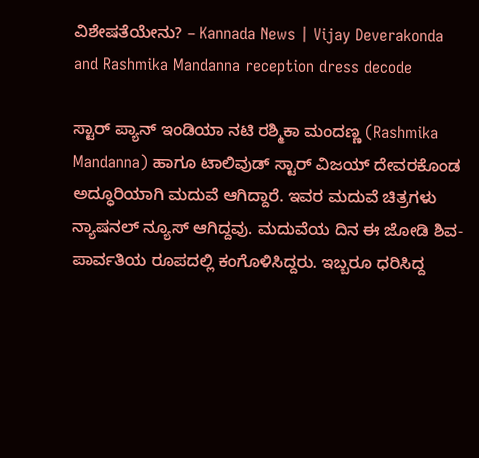ವಿಶೇಷತೆಯೇನು? – Kannada News | Vijay Deverakonda and Rashmika Mandanna reception dress decode

ಸ್ಟಾರ್ ಪ್ಯಾನ್ ಇಂಡಿಯಾ ನಟಿ ರಶ್ಮಿಕಾ ಮಂದಣ್ಣ (Rashmika Mandanna) ಹಾಗೂ ಟಾಲಿವುಡ್ ಸ್ಟಾರ್ ವಿಜಯ್ ದೇವರಕೊಂಡ ಅದ್ಧೂರಿಯಾಗಿ ಮದುವೆ ಆಗಿದ್ದಾರೆ. ಇವರ ಮದುವೆ ಚಿತ್ರಗಳು ನ್ಯಾಷನಲ್ ನ್ಯೂಸ್ ಆಗಿದ್ದವು. ಮದುವೆಯ ದಿನ ಈ ಜೋಡಿ ಶಿವ-ಪಾರ್ವತಿಯ ರೂಪದಲ್ಲಿ ಕಂಗೊಳಿಸಿದ್ದರು. ಇಬ್ಬರೂ ಧರಿಸಿದ್ದ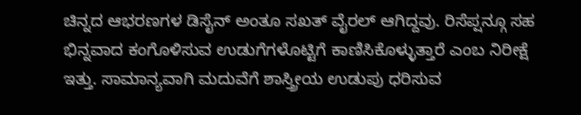ಚಿನ್ನದ ಆಭರಣಗಳ ಡಿಸೈನ್ ಅಂತೂ ಸಖತ್ ವೈರಲ್ ಆಗಿದ್ದವು. ರಿಸೆಪ್ಷನ್ಗೂ ಸಹ ಭಿನ್ನವಾದ ಕಂಗೊಳಿಸುವ ಉಡುಗೆಗಳೊಟ್ಟಿಗೆ ಕಾಣಿಸಿಕೊಳ್ಳುತ್ತಾರೆ ಎಂಬ ನಿರೀಕ್ಷೆ ಇತ್ತು. ಸಾಮಾನ್ಯವಾಗಿ ಮದುವೆಗೆ ಶಾಸ್ತ್ರೀಯ ಉಡುಪು ಧರಿಸುವ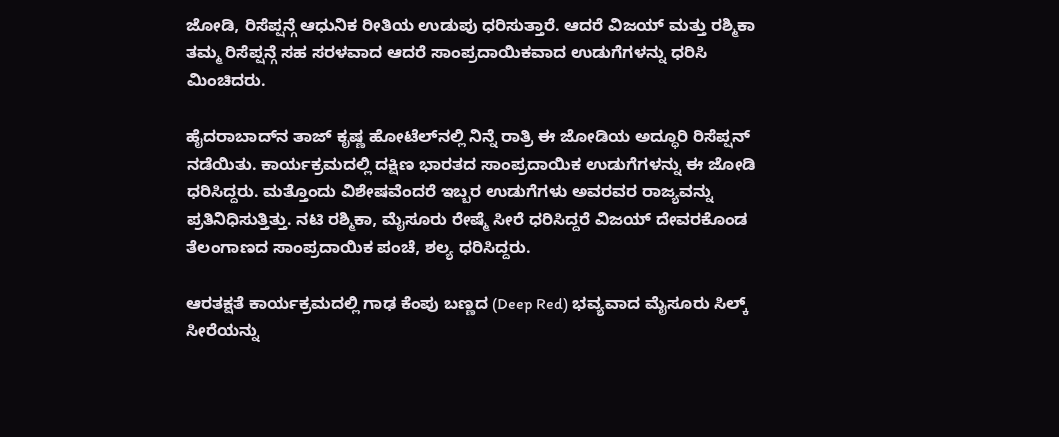ಜೋಡಿ, ರಿಸೆಪ್ಷನ್ಗೆ ಆಧುನಿಕ ರೀತಿಯ ಉಡುಪು ಧರಿಸುತ್ತಾರೆ. ಆದರೆ ವಿಜಯ್ ಮತ್ತು ರಶ್ಮಿಕಾ ತಮ್ಮ ರಿಸೆಪ್ಷನ್ಗೆ ಸಹ ಸರಳವಾದ ಆದರೆ ಸಾಂಪ್ರದಾಯಿಕವಾದ ಉಡುಗೆಗಳನ್ನು ಧರಿಸಿ ಮಿಂಚಿದರು.

ಹೈದರಾಬಾದ್‌ನ ತಾಜ್ ಕೃಷ್ಣ ಹೋಟೆಲ್‌ನಲ್ಲಿ ನಿನ್ನೆ ರಾತ್ರಿ ಈ ಜೋಡಿಯ ಅದ್ಧೂರಿ ರಿಸೆಪ್ಷನ್‌ ನಡೆಯಿತು. ಕಾರ್ಯಕ್ರಮದಲ್ಲಿ ದಕ್ಷಿಣ ಭಾರತದ ಸಾಂಪ್ರದಾಯಿಕ ಉಡುಗೆಗಳನ್ನು ಈ ಜೋಡಿ ಧರಿಸಿದ್ದರು. ಮತ್ತೊಂದು ವಿಶೇಷವೆಂದರೆ ಇಬ್ಬರ ಉಡುಗೆಗಳು ಅವರವರ ರಾಜ್ಯವನ್ನು ಪ್ರತಿನಿಧಿಸುತ್ತಿತ್ತು. ನಟಿ ರಶ್ಮಿಕಾ, ಮೈಸೂರು ರೇಷ್ಮೆ ಸೀರೆ ಧರಿಸಿದ್ದರೆ ವಿಜಯ್ ದೇವರಕೊಂಡ ತೆಲಂಗಾಣದ ಸಾಂಪ್ರದಾಯಿಕ ಪಂಚೆ, ಶಲ್ಯ ಧರಿಸಿದ್ದರು.

ಆರತಕ್ಷತೆ ಕಾರ್ಯಕ್ರಮದಲ್ಲಿ ಗಾಢ ಕೆಂಪು ಬಣ್ಣದ (Deep Red) ಭವ್ಯವಾದ ಮೈಸೂರು ಸಿಲ್ಕ್ ಸೀರೆಯನ್ನು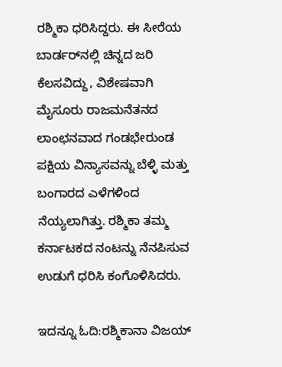ರಶ್ಮಿಕಾ ಧರಿಸಿದ್ದರು. ಈ ಸೀರೆಯ ಬಾರ್ಡರ್‌ನಲ್ಲಿ ಚಿನ್ನದ ಜರಿ ಕೆಲಸವಿದ್ದು, ವಿಶೇಷವಾಗಿ ಮೈಸೂರು ರಾಜಮನೆತನದ ಲಾಂಛನವಾದ ಗಂಡಭೇರುಂಡ ಪಕ್ಷಿಯ ವಿನ್ಯಾಸವನ್ನು ಬೆಳ್ಳಿ ಮತ್ತು ಬಂಗಾರದ ಎಳೆಗಳಿಂದ ನೆಯ್ಯಲಾಗಿತ್ತು. ರಶ್ಮಿಕಾ ತಮ್ಮ ಕರ್ನಾಟಕದ ನಂಟನ್ನು ನೆನಪಿಸುವ ಉಡುಗೆ ಧರಿಸಿ ಕಂಗೊಳಿಸಿದರು.

ಇದನ್ನೂ ಓದಿ:ರಶ್ಮಿಕಾನಾ ವಿಜಯ್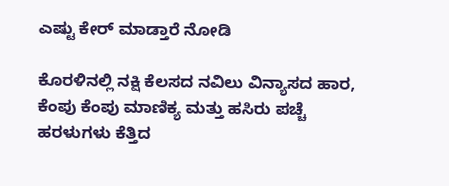ಎಷ್ಟು ಕೇರ್ ಮಾಡ್ತಾರೆ ನೋಡಿ

ಕೊರಳಿನಲ್ಲಿ ನಕ್ಷಿ ಕೆಲಸದ ನವಿಲು ವಿನ್ಯಾಸದ ಹಾರ, ಕೆಂಪು ಕೆಂಪು ಮಾಣಿಕ್ಯ ಮತ್ತು ಹಸಿರು ಪಚ್ಚೆ ಹರಳುಗಳು ಕೆತ್ತಿದ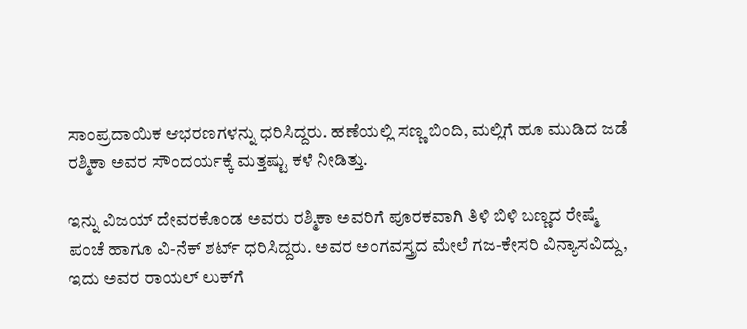ಸಾಂಪ್ರದಾಯಿಕ ಆಭರಣಗಳನ್ನು ಧರಿಸಿದ್ದರು. ಹಣೆಯಲ್ಲಿ ಸಣ್ಣ ಬಿಂದಿ, ಮಲ್ಲಿಗೆ ಹೂ ಮುಡಿದ ಜಡೆ ರಶ್ಮಿಕಾ ಅವರ ಸೌಂದರ್ಯಕ್ಕೆ ಮತ್ತಷ್ಟು ಕಳೆ ನೀಡಿತ್ತು.

ಇನ್ನು ವಿಜಯ್ ದೇವರಕೊಂಡ ಅವರು ರಶ್ಮಿಕಾ ಅವರಿಗೆ ಪೂರಕವಾಗಿ ತಿಳಿ ಬಿಳಿ ಬಣ್ಣದ ರೇಷ್ಮೆ ಪಂಚೆ ಹಾಗೂ ವಿ-ನೆಕ್ ಶರ್ಟ್ ಧರಿಸಿದ್ದರು. ಅವರ ಅಂಗವಸ್ತ್ರದ ಮೇಲೆ ಗಜ-ಕೇಸರಿ ವಿನ್ಯಾಸವಿದ್ದು, ಇದು ಅವರ ರಾಯಲ್ ಲುಕ್‌ಗೆ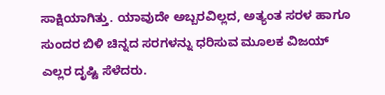ಸಾಕ್ಷಿಯಾಗಿತ್ತು. ಯಾವುದೇ ಅಬ್ಬರವಿಲ್ಲದ, ಅತ್ಯಂತ ಸರಳ ಹಾಗೂ ಸುಂದರ ಬಿಳಿ ಚಿನ್ನದ ಸರಗಳನ್ನು ಧರಿಸುವ ಮೂಲಕ ವಿಜಯ್ ಎಲ್ಲರ ದೃಷ್ಟಿ ಸೆಳೆದರು.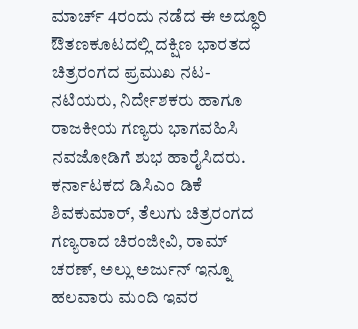ಮಾರ್ಚ್ 4ರಂದು ನಡೆದ ಈ ಅದ್ಧೂರಿ ಔತಣಕೂಟದಲ್ಲಿ ದಕ್ಷಿಣ ಭಾರತದ ಚಿತ್ರರಂಗದ ಪ್ರಮುಖ ನಟ-ನಟಿಯರು, ನಿರ್ದೇಶಕರು ಹಾಗೂ ರಾಜಕೀಯ ಗಣ್ಯರು ಭಾಗವಹಿಸಿ ನವಜೋಡಿಗೆ ಶುಭ ಹಾರೈಸಿದರು. ಕರ್ನಾಟಕದ ಡಿಸಿಎಂ ಡಿಕೆ ಶಿವಕುಮಾರ್, ತೆಲುಗು ಚಿತ್ರರಂಗದ ಗಣ್ಯರಾದ ಚಿರಂಜೀವಿ, ರಾಮ್ ಚರಣ್, ಅಲ್ಲು ಅರ್ಜುನ್ ಇನ್ನೂ ಹಲವಾರು ಮಂದಿ ಇವರ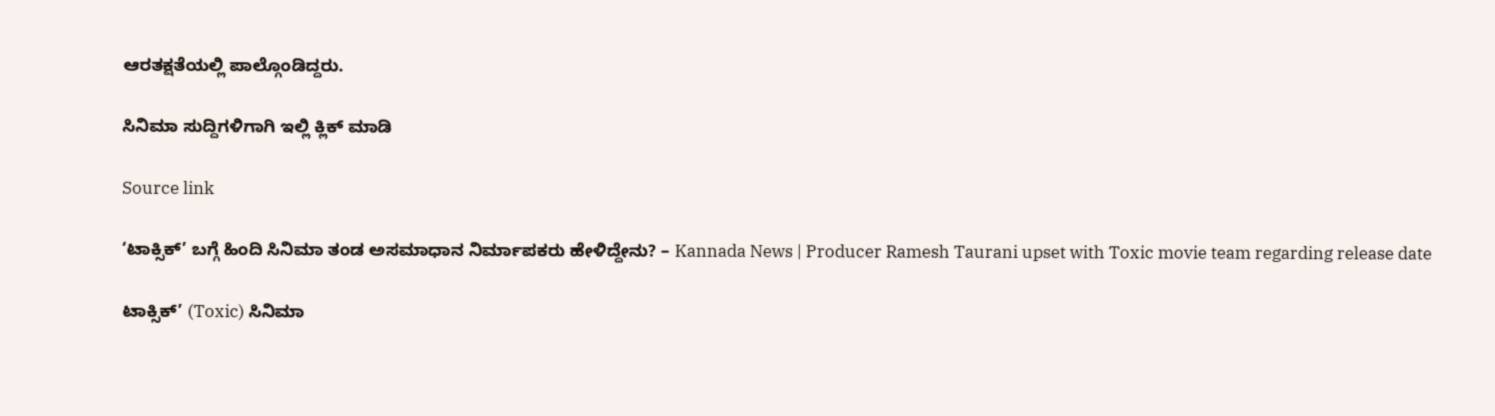ಆರತಕ್ಷತೆಯಲ್ಲಿ ಪಾಲ್ಗೊಂಡಿದ್ದರು.

ಸಿನಿಮಾ ಸುದ್ದಿಗಳಿಗಾಗಿ ಇಲ್ಲಿ ಕ್ಲಿಕ್ ಮಾಡಿ

Source link

‘ಟಾಕ್ಸಿಕ್’ ಬಗ್ಗೆ ಹಿಂದಿ ಸಿನಿಮಾ ತಂಡ ಅಸಮಾಧಾನ ನಿರ್ಮಾಪಕರು ಹೇಳಿದ್ದೇನು? – Kannada News | Producer Ramesh Taurani upset with Toxic movie team regarding release date

ಟಾಕ್ಸಿಕ್’ (Toxic) ಸಿನಿಮಾ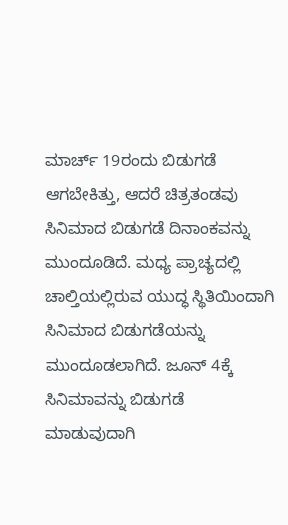ಮಾರ್ಚ್ 19ರಂದು ಬಿಡುಗಡೆ ಆಗಬೇಕಿತ್ತು, ಆದರೆ ಚಿತ್ರತಂಡವು ಸಿನಿಮಾದ ಬಿಡುಗಡೆ ದಿನಾಂಕವನ್ನು ಮುಂದೂಡಿದೆ. ಮಧ್ಯ ಪ್ರಾಚ್ಯದಲ್ಲಿ ಚಾಲ್ತಿಯಲ್ಲಿರುವ ಯುದ್ಧ ಸ್ಥಿತಿಯಿಂದಾಗಿ ಸಿನಿಮಾದ ಬಿಡುಗಡೆಯನ್ನು ಮುಂದೂಡಲಾಗಿದೆ. ಜೂನ್ 4ಕ್ಕೆ ಸಿನಿಮಾವನ್ನು ಬಿಡುಗಡೆ ಮಾಡುವುದಾಗಿ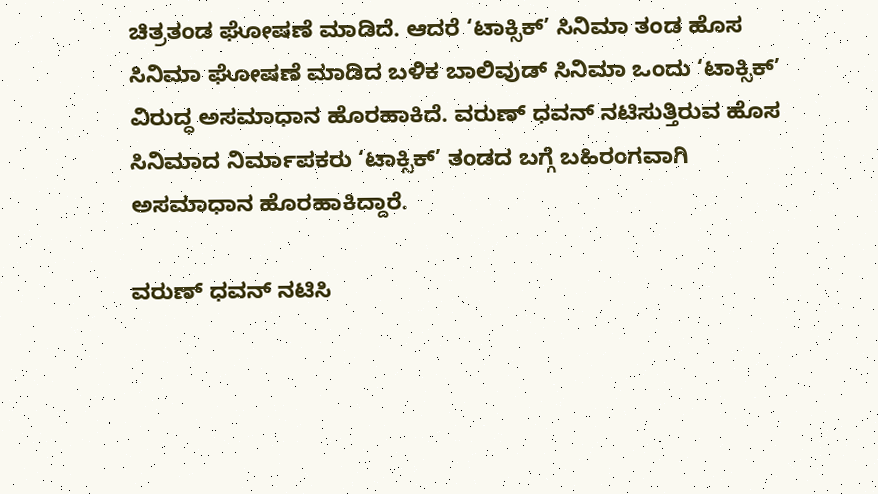ಚಿತ್ರತಂಡ ಘೋಷಣೆ ಮಾಡಿದೆ. ಆದರೆ ‘ಟಾಕ್ಸಿಕ್’ ಸಿನಿಮಾ ತಂಡ ಹೊಸ ಸಿನಿಮಾ ಘೋಷಣೆ ಮಾಡಿದ ಬಳಿಕ ಬಾಲಿವುಡ್ ಸಿನಿಮಾ ಒಂದು ‘ಟಾಕ್ಸಿಕ್’ ವಿರುದ್ಧ ಅಸಮಾಧಾನ ಹೊರಹಾಕಿದೆ. ವರುಣ್ ಧವನ್ ನಟಿಸುತ್ತಿರುವ ಹೊಸ ಸಿನಿಮಾದ ನಿರ್ಮಾಪಕರು ‘ಟಾಕ್ಸಿಕ್’ ತಂಡದ ಬಗ್ಗೆ ಬಹಿರಂಗವಾಗಿ ಅಸಮಾಧಾನ ಹೊರಹಾಕಿದ್ದಾರೆ.

ವರುಣ್ ಧವನ್ ನಟಿಸಿ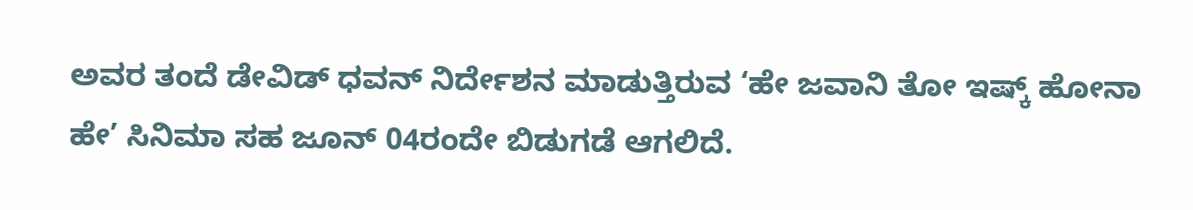ಅವರ ತಂದೆ ಡೇವಿಡ್ ಧವನ್ ನಿರ್ದೇಶನ ಮಾಡುತ್ತಿರುವ ‘ಹೇ ಜವಾನಿ ತೋ ಇಷ್ಕ್ ಹೋನಾ ಹೇ’ ಸಿನಿಮಾ ಸಹ ಜೂನ್ 04ರಂದೇ ಬಿಡುಗಡೆ ಆಗಲಿದೆ.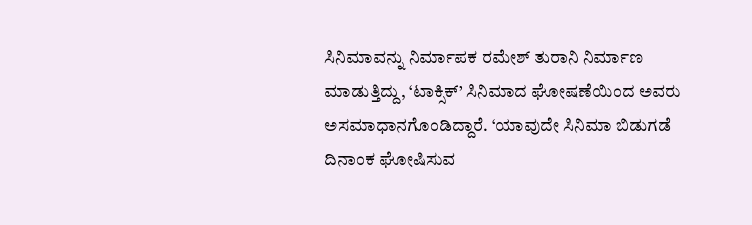ಸಿನಿಮಾವನ್ನು ನಿರ್ಮಾಪಕ ರಮೇಶ್ ತುರಾನಿ ನಿರ್ಮಾಣ ಮಾಡುತ್ತಿದ್ದು, ‘ಟಾಕ್ಸಿಕ್’ ಸಿನಿಮಾದ ಘೋಷಣೆಯಿಂದ ಅವರು ಅಸಮಾಧಾನಗೊಂಡಿದ್ದಾರೆ. ‘ಯಾವುದೇ ಸಿನಿಮಾ ಬಿಡುಗಡೆ ದಿನಾಂಕ ಘೋಷಿಸುವ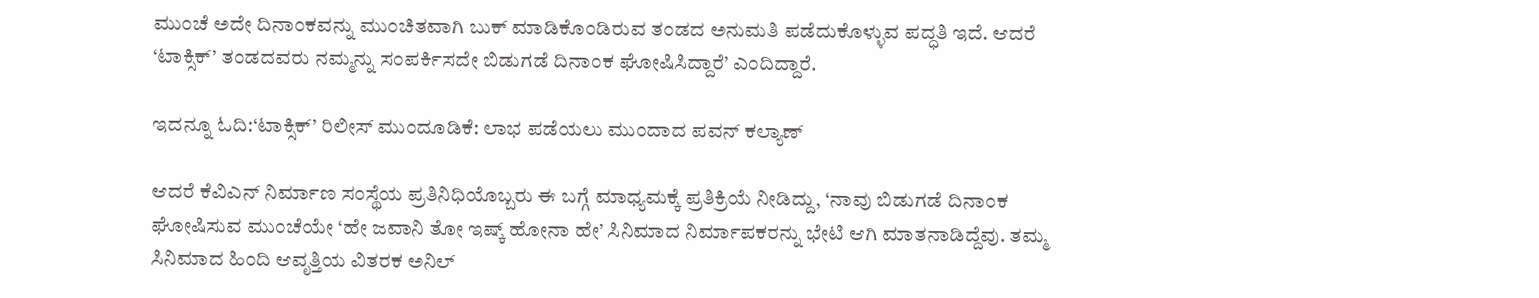ಮುಂಚೆ ಅದೇ ದಿನಾಂಕವನ್ನು ಮುಂಚಿತವಾಗಿ ಬುಕ್ ಮಾಡಿಕೊಂಡಿರುವ ತಂಡದ ಅನುಮತಿ ಪಡೆದುಕೊಳ್ಳುವ ಪದ್ಧತಿ ಇದೆ. ಆದರೆ ‘ಟಾಕ್ಸಿಕ್’ ತಂಡದವರು ನಮ್ಮನ್ನು ಸಂಪರ್ಕಿಸದೇ ಬಿಡುಗಡೆ ದಿನಾಂಕ ಘೋಷಿಸಿದ್ದಾರೆ’ ಎಂದಿದ್ದಾರೆ.

ಇದನ್ನೂ ಓದಿ:‘ಟಾಕ್ಸಿಕ್’ ರಿಲೀಸ್ ಮುಂದೂಡಿಕೆ: ಲಾಭ ಪಡೆಯಲು ಮುಂದಾದ ಪವನ್ ಕಲ್ಯಾಣ್

ಆದರೆ ಕೆವಿಎನ್ ನಿರ್ಮಾಣ ಸಂಸ್ಥೆಯ ಪ್ರತಿನಿಧಿಯೊಬ್ಬರು ಈ ಬಗ್ಗೆ ಮಾಧ್ಯಮಕ್ಕೆ ಪ್ರತಿಕ್ರಿಯೆ ನೀಡಿದ್ದು, ‘ನಾವು ಬಿಡುಗಡೆ ದಿನಾಂಕ ಘೋಷಿಸುವ ಮುಂಚೆಯೇ ‘ಹೇ ಜವಾನಿ ತೋ ಇಷ್ಕ್ ಹೋನಾ ಹೇ’ ಸಿನಿಮಾದ ನಿರ್ಮಾಪಕರನ್ನು ಭೇಟಿ ಆಗಿ ಮಾತನಾಡಿದ್ದೆವು. ತಮ್ಮ ಸಿನಿಮಾದ ಹಿಂದಿ ಆವೃತ್ತಿಯ ವಿತರಕ ಅನಿಲ್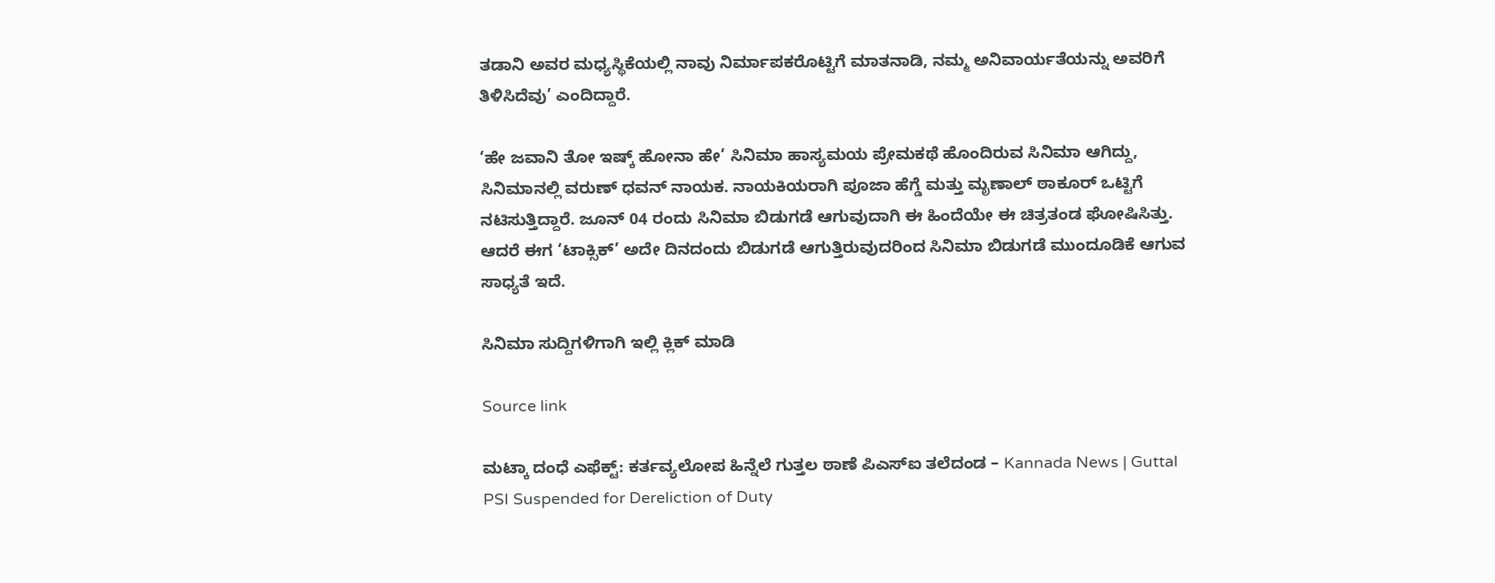ತಡಾನಿ ಅವರ ಮಧ್ಯಸ್ಥಿಕೆಯಲ್ಲಿ ನಾವು ನಿರ್ಮಾಪಕರೊಟ್ಟಿಗೆ ಮಾತನಾಡಿ, ನಮ್ಮ ಅನಿವಾರ್ಯತೆಯನ್ನು ಅವರಿಗೆ ತಿಳಿಸಿದೆವು’ ಎಂದಿದ್ದಾರೆ.

‘ಹೇ ಜವಾನಿ ತೋ ಇಷ್ಕ್ ಹೋನಾ ಹೇ’ ಸಿನಿಮಾ ಹಾಸ್ಯಮಯ ಪ್ರೇಮಕಥೆ ಹೊಂದಿರುವ ಸಿನಿಮಾ ಆಗಿದ್ದು, ಸಿನಿಮಾನಲ್ಲಿ ವರುಣ್ ಧವನ್ ನಾಯಕ. ನಾಯಕಿಯರಾಗಿ ಪೂಜಾ ಹೆಗ್ಡೆ ಮತ್ತು ಮೃಣಾಲ್ ಠಾಕೂರ್ ಒಟ್ಟಿಗೆ ನಟಿಸುತ್ತಿದ್ದಾರೆ. ಜೂನ್ 04 ರಂದು ಸಿನಿಮಾ ಬಿಡುಗಡೆ ಆಗುವುದಾಗಿ ಈ ಹಿಂದೆಯೇ ಈ ಚಿತ್ರತಂಡ ಘೋಷಿಸಿತ್ತು. ಆದರೆ ಈಗ ‘ಟಾಕ್ಸಿಕ್’ ಅದೇ ದಿನದಂದು ಬಿಡುಗಡೆ ಆಗುತ್ತಿರುವುದರಿಂದ ಸಿನಿಮಾ ಬಿಡುಗಡೆ ಮುಂದೂಡಿಕೆ ಆಗುವ ಸಾಧ್ಯತೆ ಇದೆ.

ಸಿನಿಮಾ ಸುದ್ದಿಗಳಿಗಾಗಿ ಇಲ್ಲಿ ಕ್ಲಿಕ್ ಮಾಡಿ

Source link

ಮಟ್ಕಾ ದಂಧೆ ಎಫೆಕ್ಟ್: ಕರ್ತವ್ಯಲೋಪ ಹಿನ್ನೆಲೆ ಗುತ್ತಲ ಠಾಣೆ ಪಿಎಸ್ಐ ತಲೆದಂಡ – Kannada News | Guttal PSI Suspended for Dereliction of Duty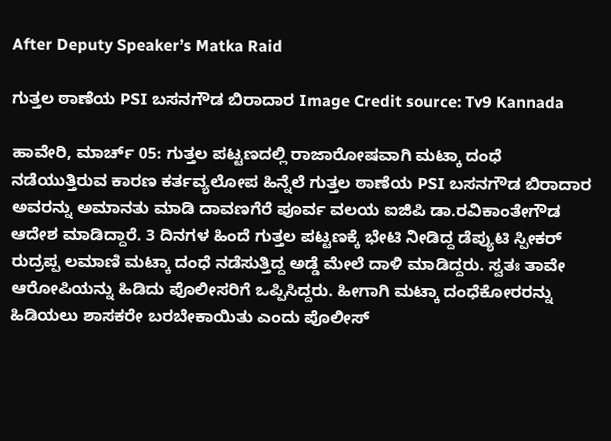After Deputy Speaker’s Matka Raid

ಗುತ್ತಲ ಠಾಣೆಯ PSI ಬಸನಗೌಡ ಬಿರಾದಾರ Image Credit source: Tv9 Kannada

ಹಾವೇರಿ, ಮಾರ್ಚ್ 05: ಗುತ್ತಲ ಪಟ್ಟಣದಲ್ಲಿ ರಾಜಾರೋಷವಾಗಿ ಮಟ್ಕಾ ದಂಧೆ ನಡೆಯುತ್ತಿರುವ ಕಾರಣ ಕರ್ತವ್ಯಲೋಪ ಹಿನ್ನೆಲೆ ಗುತ್ತಲ ಠಾಣೆಯ PSI ಬಸನಗೌಡ ಬಿರಾದಾರ ಅವರನ್ನು ಅಮಾನತು ಮಾಡಿ ದಾವಣಗೆರೆ ಪೂರ್ವ ವಲಯ ಐಜಿಪಿ ಡಾ.ರವಿಕಾಂತೇಗೌಡ ಆದೇಶ ಮಾಡಿದ್ದಾರೆ. 3 ದಿನಗಳ ಹಿಂದೆ ಗುತ್ತಲ ಪಟ್ಟಣಕ್ಕೆ ಭೇಟಿ ನೀಡಿದ್ದ ಡೆಪ್ಯುಟಿ ಸ್ಪೀಕರ್ ರುದ್ರಪ್ಪ ಲಮಾಣಿ ಮಟ್ಕಾ ದಂಧೆ ನಡೆಸುತ್ತಿದ್ದ ಅಡ್ಡೆ ಮೇಲೆ ದಾಳಿ ಮಾಡಿದ್ದರು. ಸ್ವತಃ ತಾವೇ ಆರೋಪಿಯನ್ನು ಹಿಡಿದು ಪೊಲೀಸರಿಗೆ ಒಪ್ಪಿಸಿದ್ದರು. ಹೀಗಾಗಿ ಮಟ್ಕಾ ದಂಧೆಕೋರರನ್ನು ಹಿಡಿಯಲು ಶಾಸಕರೇ ಬರಬೇಕಾಯಿತು ಎಂದು ಪೊಲೀಸ್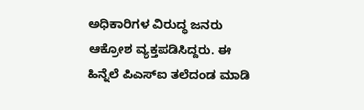ಅಧಿಕಾರಿಗಳ ವಿರುದ್ಧ ಜನರು ಆಕ್ರೋಶ ವ್ಯಕ್ತಪಡಿಸಿದ್ದರು. ಈ ಹಿನ್ನೆಲೆ ಪಿಎಸ್ಐ ತಲೆದಂಡ ಮಾಡಿ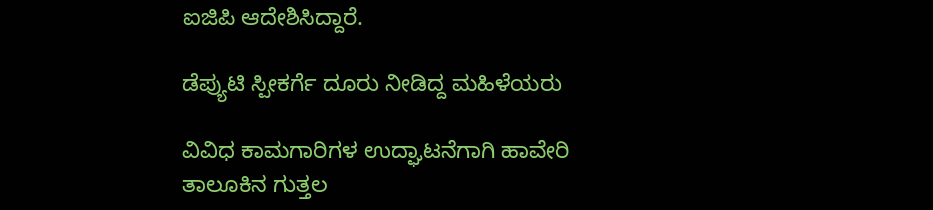ಐಜಿಪಿ ಆದೇಶಿಸಿದ್ದಾರೆ.

ಡೆಪ್ಯುಟಿ ಸ್ಪೀಕರ್ಗೆ ದೂರು ನೀಡಿದ್ದ ಮಹಿಳೆಯರು

ವಿವಿಧ ಕಾಮಗಾರಿಗಳ ಉದ್ಘಾಟನೆಗಾಗಿ ಹಾವೇರಿ ತಾಲೂಕಿನ ಗುತ್ತಲ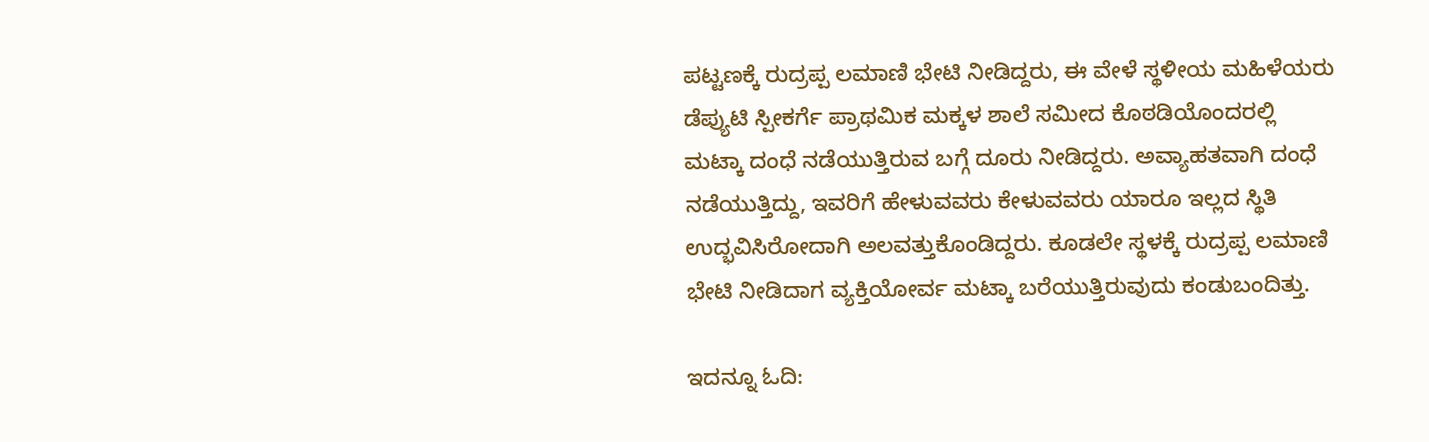ಪಟ್ಟಣಕ್ಕೆ ರುದ್ರಪ್ಪ ಲಮಾಣಿ ಭೇಟಿ ನೀಡಿದ್ದರು, ಈ ವೇಳೆ ಸ್ಥಳೀಯ ಮಹಿಳೆಯರು ಡೆಪ್ಯುಟಿ ಸ್ಪೀಕರ್ಗೆ ಪ್ರಾಥಮಿಕ ಮಕ್ಕಳ ಶಾಲೆ ಸಮೀದ ಕೊಠಡಿಯೊಂದರಲ್ಲಿ ಮಟ್ಕಾ ದಂಧೆ ನಡೆಯುತ್ತಿರುವ ಬಗ್ಗೆ ದೂರು ನೀಡಿದ್ದರು. ಅವ್ಯಾಹತವಾಗಿ ದಂಧೆ ನಡೆಯುತ್ತಿದ್ದು, ಇವರಿಗೆ ಹೇಳುವವರು ಕೇಳುವವರು ಯಾರೂ ಇಲ್ಲದ ಸ್ಥಿತಿ ಉದ್ಭವಿಸಿರೋದಾಗಿ ಅಲವತ್ತುಕೊಂಡಿದ್ದರು. ಕೂಡಲೇ ಸ್ಥಳಕ್ಕೆ ರುದ್ರಪ್ಪ ಲಮಾಣಿ ಭೇಟಿ ನೀಡಿದಾಗ ವ್ಯಕ್ತಿಯೋರ್ವ ಮಟ್ಕಾ ಬರೆಯುತ್ತಿರುವುದು ಕಂಡುಬಂದಿತ್ತು.

ಇದನ್ನೂ ಓದಿ: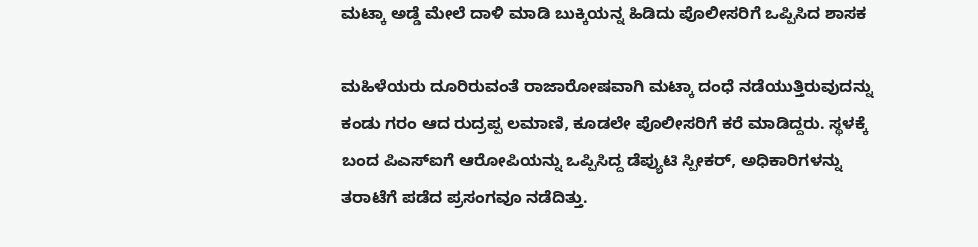ಮಟ್ಕಾ ಅಡ್ಡೆ ಮೇಲೆ ದಾಳಿ ಮಾಡಿ ಬುಕ್ಕಿಯನ್ನ ಹಿಡಿದು ಪೊಲೀಸರಿಗೆ ಒಪ್ಪಿಸಿದ‌ ಶಾಸಕ

ಮಹಿಳೆಯರು ದೂರಿರುವಂತೆ ರಾಜಾರೋಷವಾಗಿ ಮಟ್ಕಾ ದಂಧೆ ನಡೆಯುತ್ತಿರುವುದನ್ನು ಕಂಡು ಗರಂ ಆದ ರುದ್ರಪ್ಪ ಲಮಾಣಿ, ಕೂಡಲೇ ಪೊಲೀಸರಿಗೆ ಕರೆ ಮಾಡಿದ್ದರು. ಸ್ಥಳಕ್ಕೆ ಬಂದ ಪಿಎಸ್ಐಗೆ ಆರೋಪಿಯನ್ನು ಒಪ್ಪಿಸಿದ್ದ ಡೆಪ್ಯುಟಿ ಸ್ಪೀಕರ್, ಅಧಿಕಾರಿಗಳನ್ನು ತರಾಟೆಗೆ ಪಡೆದ ಪ್ರಸಂಗವೂ ನಡೆದಿತ್ತು.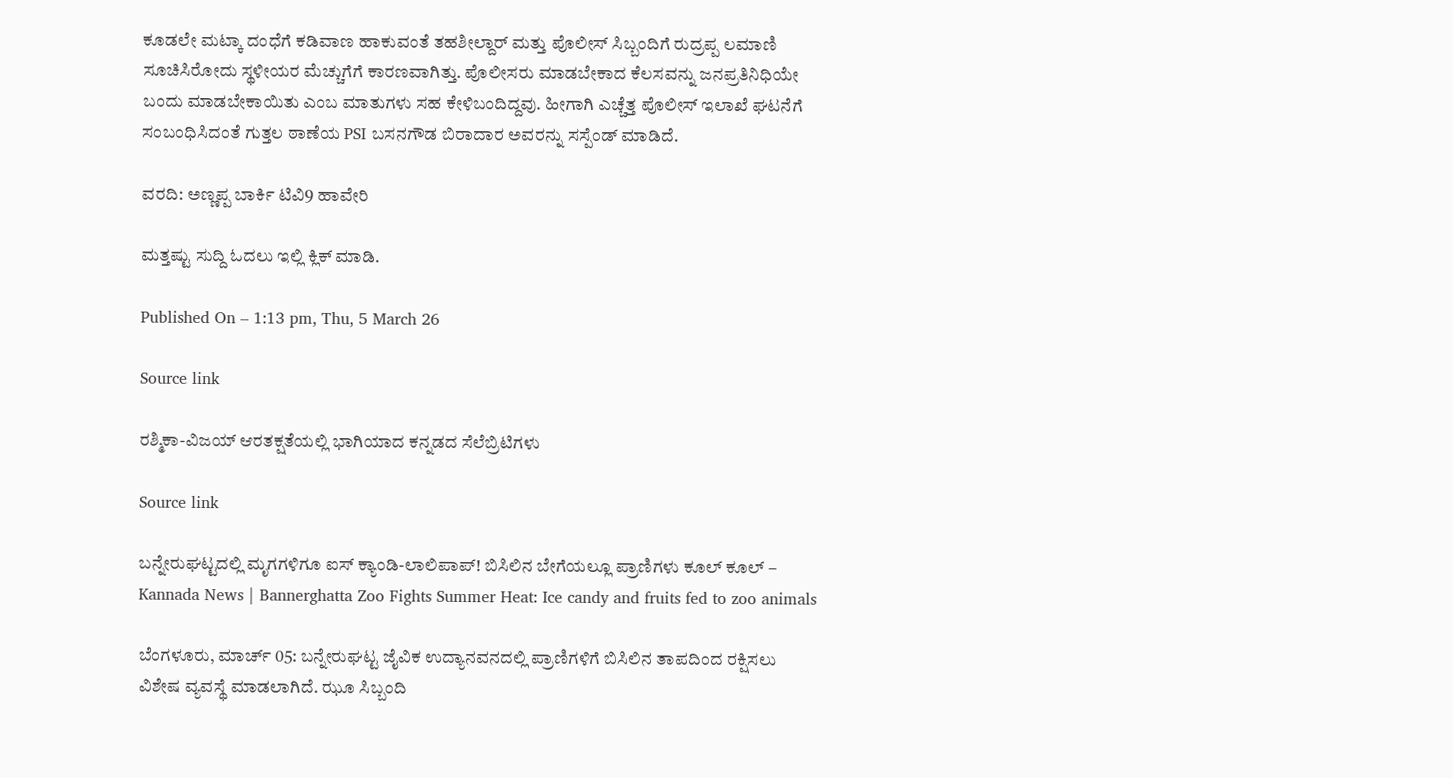ಕೂಡಲೇ ಮಟ್ಕಾ ದಂಧೆಗೆ ಕಡಿವಾಣ ಹಾಕುವಂತೆ ತಹಶೀಲ್ದಾರ್ ಮತ್ತು ಪೊಲೀಸ್ ಸಿಬ್ಬಂದಿಗೆ ರುದ್ರಪ್ಪ ಲಮಾಣಿ ಸೂಚಿಸಿರೋದು ಸ್ಥಳೀಯರ ಮೆಚ್ಚುಗೆಗೆ ಕಾರಣವಾಗಿತ್ತು. ಪೊಲೀಸರು ಮಾಡಬೇಕಾದ ಕೆಲಸವನ್ನು ಜನಪ್ರತಿನಿಧಿಯೇ ಬಂದು ಮಾಡಬೇಕಾಯಿತು ಎಂಬ ಮಾತುಗಳು ಸಹ ಕೇಳಿಬಂದಿದ್ದವು. ಹೀಗಾಗಿ ಎಚ್ಚೆತ್ತ ಪೊಲೀಸ್ ಇಲಾಖೆ ಘಟನೆಗೆ ಸಂಬಂಧಿಸಿದಂತೆ ಗುತ್ತಲ ಠಾಣೆಯ PSI ಬಸನಗೌಡ ಬಿರಾದಾರ ಅವರನ್ನು ಸಸ್ಪೆಂಡ್ ಮಾಡಿದೆ.

ವರದಿ: ಅಣ್ಣಪ್ಪ ಬಾರ್ಕಿ ಟಿವಿ9 ಹಾವೇರಿ

ಮತ್ತಷ್ಟು ಸುದ್ದಿ ಓದಲು ಇಲ್ಲಿ ಕ್ಲಿಕ್ ಮಾಡಿ.

Published On – 1:13 pm, Thu, 5 March 26

Source link

ರಶ್ಮಿಕಾ-ವಿಜಯ್ ಆರತಕ್ಷತೆಯಲ್ಲಿ ಭಾಗಿಯಾದ ಕನ್ನಡದ ಸೆಲೆಬ್ರಿಟಿಗಳು

Source link

ಬನ್ನೇರುಘಟ್ಟದಲ್ಲಿ ಮೃಗಗಳಿಗೂ ಐಸ್ ಕ್ಯಾಂಡಿ-ಲಾಲಿಪಾಪ್! ಬಿಸಿಲಿನ ಬೇಗೆಯಲ್ಲೂ ಪ್ರಾಣಿಗಳು ಕೂಲ್ ಕೂಲ್ – Kannada News | Bannerghatta Zoo Fights Summer Heat: Ice candy and fruits fed to zoo animals

ಬೆಂಗಳೂರು, ಮಾರ್ಚ್ 05: ಬನ್ನೇರುಘಟ್ಟ ಜೈವಿಕ ಉದ್ಯಾನವನದಲ್ಲಿ ಪ್ರಾಣಿಗಳಿಗೆ ಬಿಸಿಲಿನ ತಾಪದಿಂದ ರಕ್ಷಿಸಲು ವಿಶೇಷ ವ್ಯವಸ್ಥೆ ಮಾಡಲಾಗಿದೆ. ಝೂ ಸಿಬ್ಬಂದಿ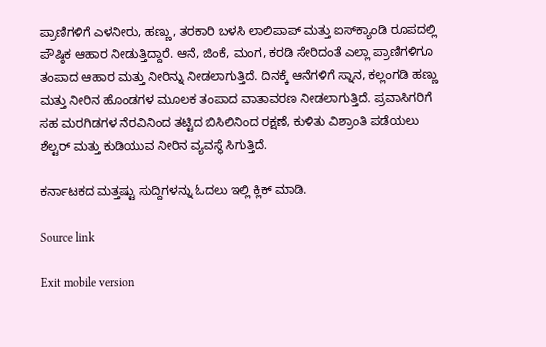ಪ್ರಾಣಿಗಳಿಗೆ ಎಳನೀರು, ಹಣ್ಣು, ತರಕಾರಿ ಬಳಸಿ ಲಾಲಿಪಾಪ್ ಮತ್ತು ಐಸ್‌ಕ್ಯಾಂಡಿ ರೂಪದಲ್ಲಿ ಪೌಷ್ಠಿಕ ಆಹಾರ ನೀಡುತ್ತಿದ್ದಾರೆ. ಆನೆ, ಜಿಂಕೆ, ಮಂಗ, ಕರಡಿ ಸೇರಿದಂತೆ ಎಲ್ಲಾ ಪ್ರಾಣಿಗಳಿಗೂ ತಂಪಾದ ಆಹಾರ ಮತ್ತು ನೀರಿನ್ನು ನೀಡಲಾಗುತ್ತಿದೆ. ದಿನಕ್ಕೆ ಆನೆಗಳಿಗೆ ಸ್ನಾನ, ಕಲ್ಲಂಗಡಿ ಹಣ್ಣು ಮತ್ತು ನೀರಿನ ಹೊಂಡಗಳ ಮೂಲಕ ತಂಪಾದ ವಾತಾವರಣ ನೀಡಲಾಗುತ್ತಿದೆ. ಪ್ರವಾಸಿಗರಿಗೆ ಸಹ ಮರಗಿಡಗಳ ನೆರವಿನಿಂದ ತಟ್ಟಿದ ಬಿಸಿಲಿನಿಂದ ರಕ್ಷಣೆ, ಕುಳಿತು ವಿಶ್ರಾಂತಿ ಪಡೆಯಲು ಶೆಲ್ಟರ್ ಮತ್ತು ಕುಡಿಯುವ ನೀರಿನ ವ್ಯವಸ್ಥೆ ಸಿಗುತ್ತಿದೆ.

ಕರ್ನಾಟಕದ ಮತ್ತಷ್ಟು ಸುದ್ದಿಗಳನ್ನು ಓದಲು ಇಲ್ಲಿ ಕ್ಲಿಕ್ ಮಾಡಿ.

Source link

Exit mobile version